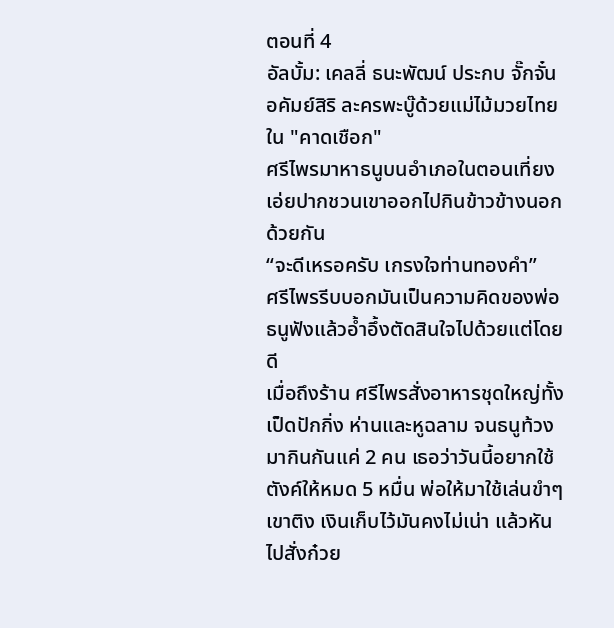ตอนที่ 4
อัลบั้ม: เคลลี่ ธนะพัฒน์ ประกบ จั๊กจั๋น อคัมย์สิริ ละครพะบู๊ด้วยแม่ไม้มวยไทยใน "คาดเชือก"
ศรีไพรมาหาธนูบนอำเภอในตอนเที่ยง เอ่ยปากชวนเขาออกไปกินข้าวข้างนอกด้วยกัน
“จะดีเหรอครับ เกรงใจท่านทองคำ”
ศรีไพรรีบบอกมันเป็นความคิดของพ่อ ธนูฟังแล้วอ้ำอึ้งตัดสินใจไปด้วยแต่โดยดี
เมื่อถึงร้าน ศรีไพรสั่งอาหารชุดใหญ่ทั้งเป็ดปักกิ่ง ห่านและหูฉลาม จนธนูท้วงมากินกันแค่ 2 คน เธอว่าวันนี้อยากใช้ตังค์ให้หมด 5 หมื่น พ่อให้มาใช้เล่นขำๆ เขาติง เงินเก็บไว้มันคงไม่เน่า แล้วหันไปสั่งก๋วย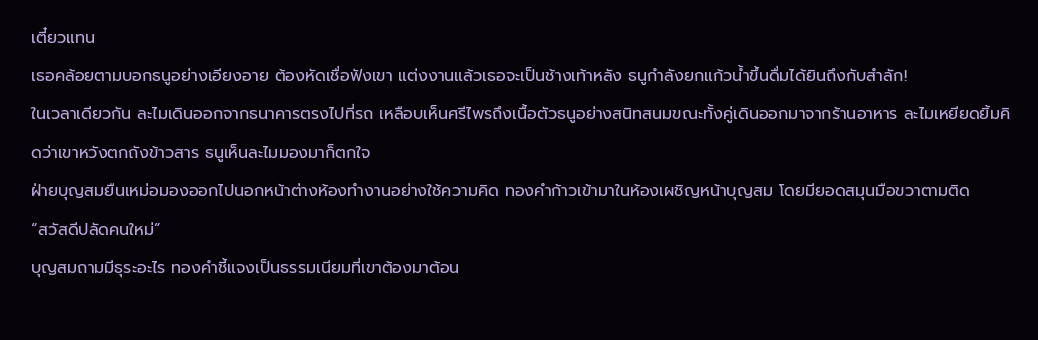เตี๋ยวแทน
เธอคล้อยตามบอกธนูอย่างเอียงอาย ต้องหัดเชื่อฟังเขา แต่งงานแล้วเธอจะเป็นช้างเท้าหลัง ธนูกำลังยกแก้วน้ำขึ้นดื่มได้ยินถึงกับสำลัก!
ในเวลาเดียวกัน ละไมเดินออกจากธนาคารตรงไปที่รถ เหลือบเห็นศรีไพรถึงเนื้อตัวธนูอย่างสนิทสนมขณะทั้งคู่เดินออกมาจากร้านอาหาร ละไมเหยียดยิ้มคิดว่าเขาหวังตกถังข้าวสาร ธนูเห็นละไมมองมาก็ตกใจ
ฝ่ายบุญสมยืนเหม่อมองออกไปนอกหน้าต่างห้องทำงานอย่างใช้ความคิด ทองคำก้าวเข้ามาในห้องเผชิญหน้าบุญสม โดยมียอดสมุนมือขวาตามติด
“สวัสดีปลัดคนใหม่”
บุญสมถามมีธุระอะไร ทองคำชี้แจงเป็นธรรมเนียมที่เขาต้องมาต้อน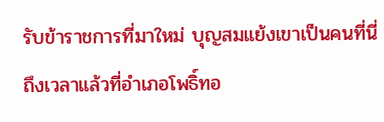รับข้าราชการที่มาใหม่ บุญสมแย้งเขาเป็นคนที่นี่ ถึงเวลาแล้วที่อำเภอโพธิ์ทอ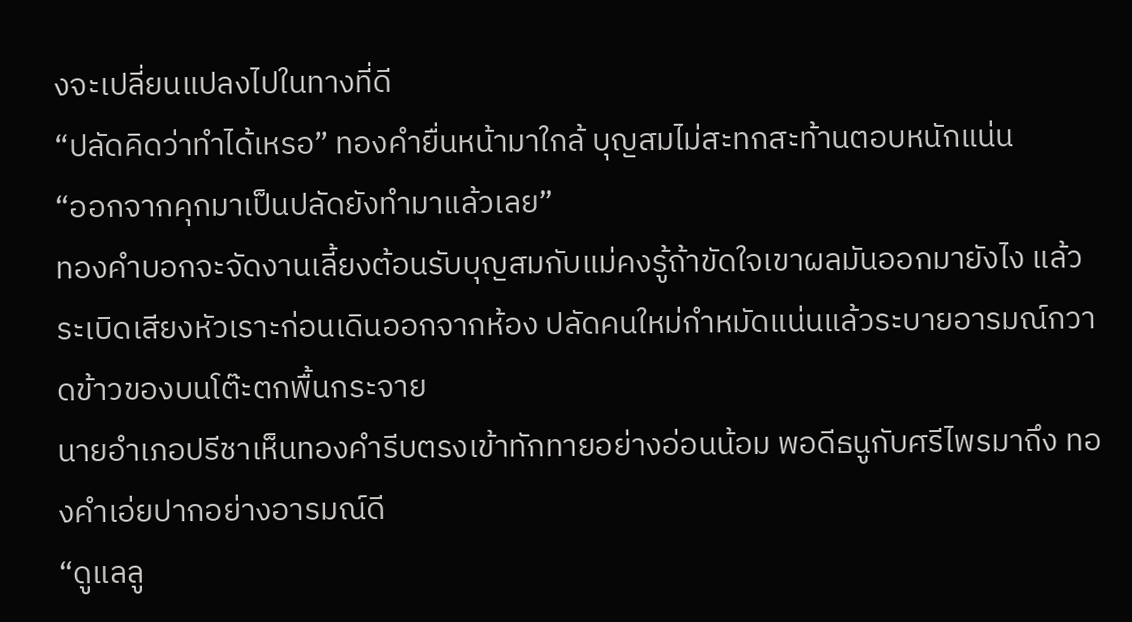งจะเปลี่ยนแปลงไปในทางที่ดี
“ปลัดคิดว่าทำได้เหรอ” ทองคำยื่นหน้ามาใกล้ บุญสมไม่สะทกสะท้านตอบหนักแน่น
“ออกจากคุกมาเป็นปลัดยังทำมาแล้วเลย”
ทองคำบอกจะจัดงานเลี้ยงต้อนรับบุญสมกับแม่คงรู้ถ้าขัดใจเขาผลมันออกมายังไง แล้วระเบิดเสียงหัวเราะก่อนเดินออกจากห้อง ปลัดคนใหม่กำหมัดแน่นแล้วระบายอารมณ์กวาดข้าวของบนโต๊ะตกพื้นกระจาย
นายอำเภอปรีชาเห็นทองคำรีบตรงเข้าทักทายอย่างอ่อนน้อม พอดีธนูกับศรีไพรมาถึง ทองคำเอ่ยปากอย่างอารมณ์ดี
“ดูแลลู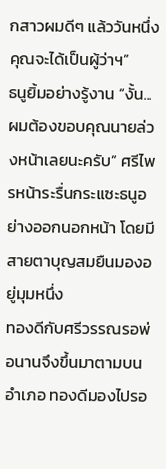กสาวผมดีๆ แล้ววันหนึ่งคุณจะได้เป็นผู้ว่าฯ”
ธนูยิ้มอย่างรู้งาน “งั้น...ผมต้องขอบคุณนายล่วงหน้าเลยนะครับ” ศรีไพรหน้าระรื่นกระแซะธนูอย่างออกนอกหน้า โดยมีสายตาบุญสมยืนมองอยู่มุมหนึ่ง
ทองดีกับศรีวรรณรอพ่อนานจึงขึ้นมาตามบนอำเภอ ทองดีมองไปรอ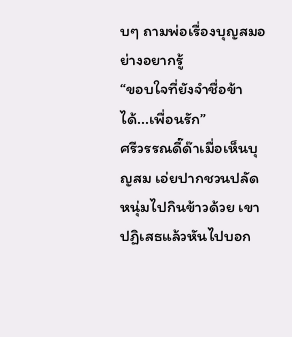บๆ ถามพ่อเรื่องบุญสมอย่างอยากรู้
“ขอบใจที่ยังจำชื่อข้าได้...เพื่อนรัก”
ศรีวรรณดี๊ด๊าเมื่อเห็นบุญสม เอ่ยปากชวนปลัดหนุ่มไปกินข้าวด้วย เขาปฏิเสธแล้วหันไปบอก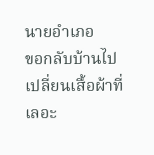นายอำเภอ
ขอกลับบ้านไปเปลี่ยนเสื้อผ้าที่เลอะ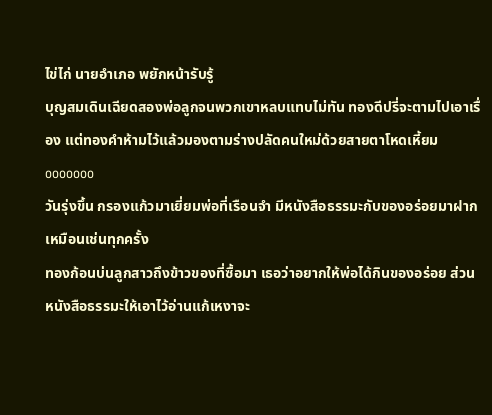ไข่ไก่ นายอำเภอ พยักหน้ารับรู้
บุญสมเดินเฉียดสองพ่อลูกจนพวกเขาหลบแทบไม่ทัน ทองดีปรี่จะตามไปเอาเรื่อง แต่ทองคำห้ามไว้แล้วมองตามร่างปลัดคนใหม่ด้วยสายตาโหดเหี้ยม
ooooooo
วันรุ่งขึ้น กรองแก้วมาเยี่ยมพ่อที่เรือนจำ มีหนังสือธรรมะกับของอร่อยมาฝากเหมือนเช่นทุกครั้ง
ทองก้อนบ่นลูกสาวถึงข้าวของที่ซื้อมา เธอว่าอยากให้พ่อได้กินของอร่อย ส่วนหนังสือธรรมะให้เอาไว้อ่านแก้เหงาจะ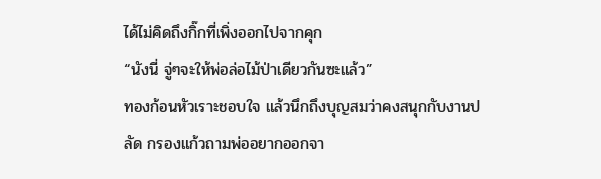ได้ไม่คิดถึงกิ๊กที่เพิ่งออกไปจากคุก
“นังนี่ จู่ๆจะให้พ่อล่อไม้ป่าเดียวกันซะแล้ว”
ทองก้อนหัวเราะชอบใจ แล้วนึกถึงบุญสมว่าคงสนุกกับงานปลัด กรองแก้วถามพ่ออยากออกจา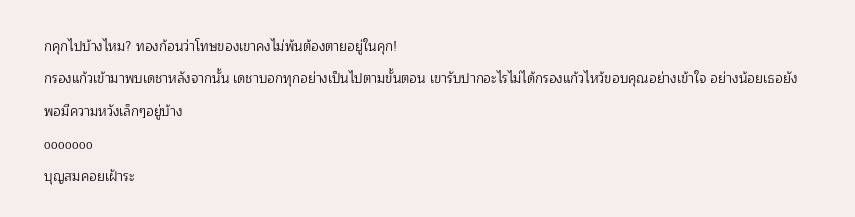กคุกไปบ้างไหม? ทองก้อนว่าโทษของเขาคงไม่พ้นต้องตายอยู่ในคุก!
กรองแก้วเข้ามาพบเดชาหลังจากนั้น เดชาบอกทุกอย่างเป็นไปตามขั้นตอน เขารับปากอะไรไม่ได้กรองแก้วไหว้ขอบคุณอย่างเข้าใจ อย่างน้อยเธอยังพอมีความหวังเล็กๆอยู่บ้าง
ooooooo
บุญสมคอยเฝ้าระ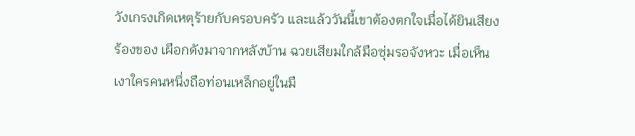วังเกรงเกิดเหตุร้ายกับครอบครัว และแล้ววันนี้เขาต้องตกใจเมื่อได้ยินเสียงร้องของ เผือกดังมาจากหลังบ้าน ฉวยเสียมใกล้มือซุ่มรอจังหวะ เมื่อเห็นเงาใครคนหนึ่งถือท่อนเหล็กอยู่ในมื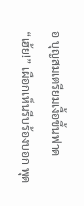อ บุญสมเตรียมเงื้อขึ้นฟาด
“เฮ้ย!” เผือกเห็นรีบร้องบอก พุด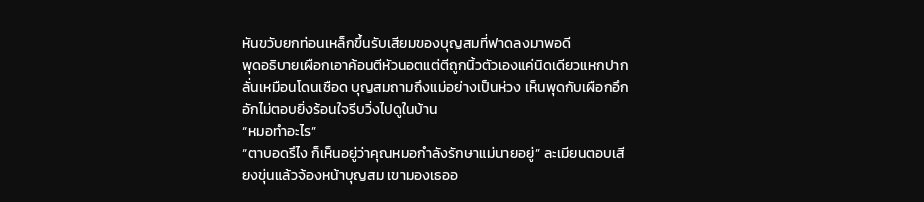หันขวับยกท่อนเหล็กขึ้นรับเสียมของบุญสมที่ฟาดลงมาพอดี
พุดอธิบายเผือกเอาค้อนตีหัวนอตแต่ตีถูกนิ้วตัวเองแค่นิดเดียวแหกปากลั่นเหมือนโดนเชือด บุญสมถามถึงแม่อย่างเป็นห่วง เห็นพุดกับเผือกอึกอักไม่ตอบยิ่งร้อนใจรีบวิ่งไปดูในบ้าน
“หมอทำอะไร”
“ตาบอดรึไง ก็เห็นอยู่ว่าคุณหมอกำลังรักษาแม่นายอยู่” ละเมียนตอบเสียงขุ่นแล้วจ้องหน้าบุญสม เขามองเธออ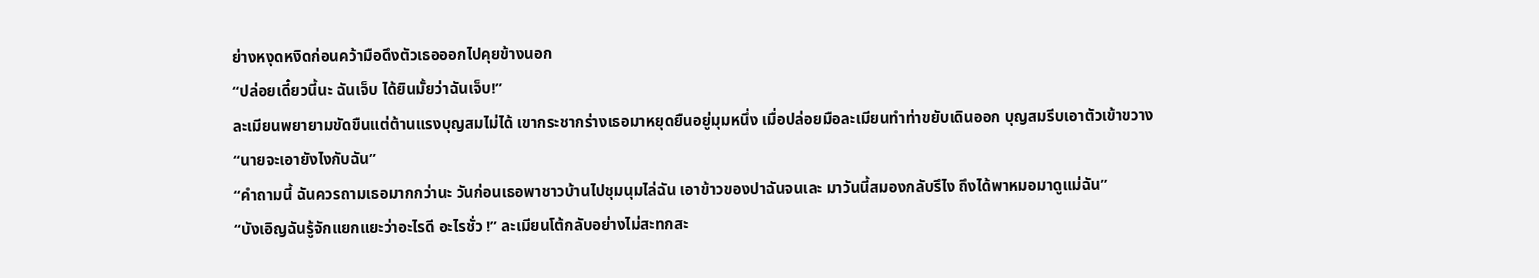ย่างหงุดหงิดก่อนคว้ามือดึงตัวเธอออกไปคุยข้างนอก
“ปล่อยเดี๋ยวนี้นะ ฉันเจ็บ ได้ยินมั้ยว่าฉันเจ็บ!”
ละเมียนพยายามขัดขืนแต่ต้านแรงบุญสมไม่ได้ เขากระชากร่างเธอมาหยุดยืนอยู่มุมหนึ่ง เมื่อปล่อยมือละเมียนทำท่าขยับเดินออก บุญสมรีบเอาตัวเข้าขวาง
“นายจะเอายังไงกับฉัน”
“คำถามนี้ ฉันควรถามเธอมากกว่านะ วันก่อนเธอพาชาวบ้านไปชุมนุมไล่ฉัน เอาข้าวของปาฉันจนเละ มาวันนี้สมองกลับรึไง ถึงได้พาหมอมาดูแม่ฉัน”
“บังเอิญฉันรู้จักแยกแยะว่าอะไรดี อะไรชั่ว !” ละเมียนโต้กลับอย่างไม่สะทกสะ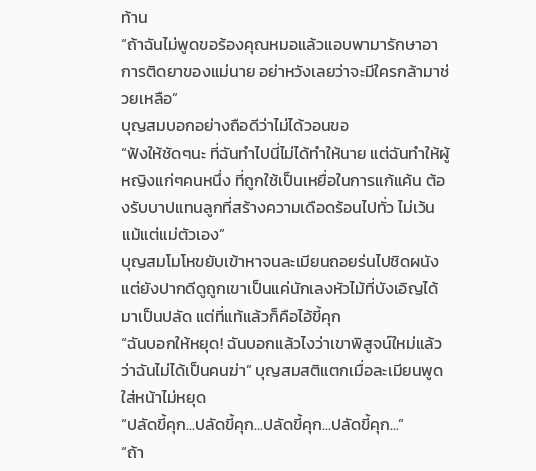ท้าน
“ถ้าฉันไม่พูดขอร้องคุณหมอแล้วแอบพามารักษาอาการติดยาของแม่นาย อย่าหวังเลยว่าจะมีใครกล้ามาช่วยเหลือ”
บุญสมบอกอย่างถือดีว่าไม่ได้วอนขอ
“ฟังให้ชัดๆนะ ที่ฉันทำไปนี่ไม่ได้ทำให้นาย แต่ฉันทำให้ผู้หญิงแก่ๆคนหนึ่ง ที่ถูกใช้เป็นเหยื่อในการแก้แค้น ต้องรับบาปแทนลูกที่สร้างความเดือดร้อนไปทั่ว ไม่เว้นแม้แต่แม่ตัวเอง”
บุญสมโมโหขยับเข้าหาจนละเมียนถอยร่นไปชิดผนัง แต่ยังปากดีดูถูกเขาเป็นแค่นักเลงหัวไม้ที่บังเอิญได้มาเป็นปลัด แต่ที่แท้แล้วก็คือไอ้ขี้คุก
“ฉันบอกให้หยุด! ฉันบอกแล้วไงว่าเขาพิสูจน์ใหม่แล้วว่าฉันไม่ได้เป็นคนฆ่า” บุญสมสติแตกเมื่อละเมียนพูดใส่หน้าไม่หยุด
“ปลัดขี้คุก...ปลัดขี้คุก...ปลัดขี้คุก...ปลัดขี้คุก...”
“ถ้า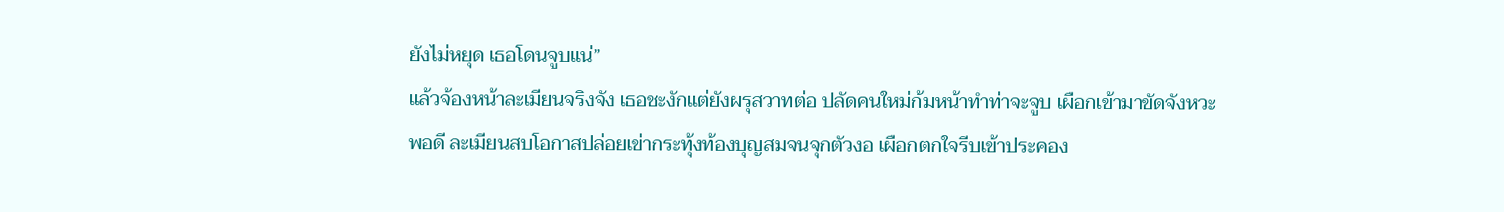ยังไม่หยุด เธอโดนจูบแน่”
แล้วจ้องหน้าละเมียนจริงจัง เธอชะงักแต่ยังผรุสวาทต่อ ปลัดคนใหม่ก้มหน้าทำท่าจะจูบ เผือกเข้ามาขัดจังหวะพอดี ละเมียนสบโอกาสปล่อยเข่ากระทุ้งท้องบุญสมจนจุกตัวงอ เผือกตกใจรีบเข้าประคอง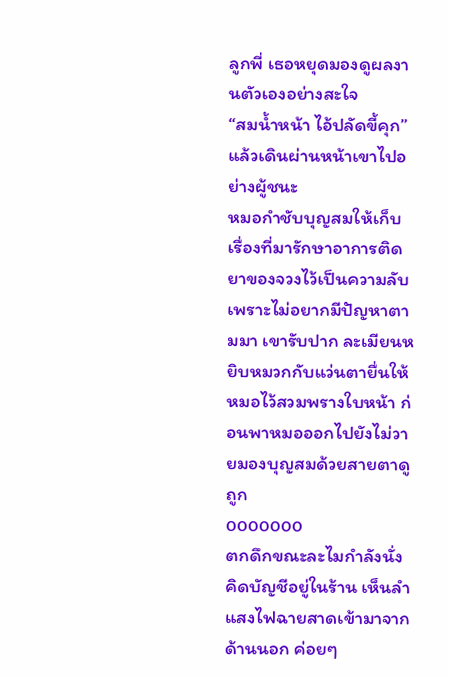ลูกพี่ เธอหยุดมองดูผลงานตัวเองอย่างสะใจ
“สมน้ำหน้า ไอ้ปลัดขี้คุก” แล้วเดินผ่านหน้าเขาไปอย่างผู้ชนะ
หมอกำชับบุญสมให้เก็บเรื่องที่มารักษาอาการติดยาของจวงไว้เป็นความลับเพราะไม่อยากมีปัญหาตามมา เขารับปาก ละเมียนหยิบหมวกกับแว่นตายื่นให้หมอไว้สวมพรางใบหน้า ก่อนพาหมอออกไปยังไม่วายมองบุญสมด้วยสายตาดูถูก
ooooooo
ตกดึกขณะละไมกำลังนั่งคิดบัญชีอยู่ในร้าน เห็นลำแสงไฟฉายสาดเข้ามาจากด้านนอก ค่อยๆ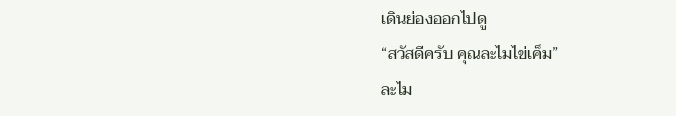เดินย่องออกไปดู
“สวัสดีครับ คุณละไมไข่เค็ม”
ละไม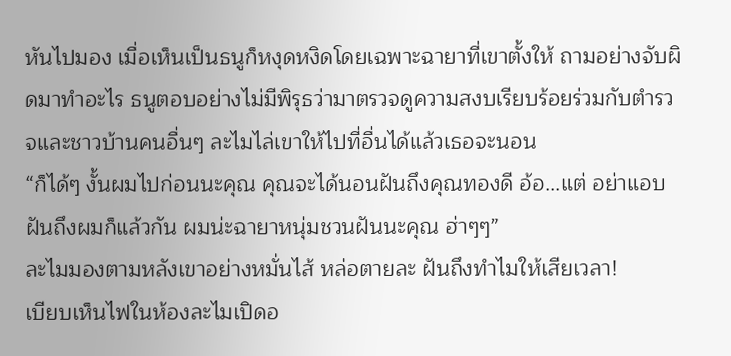หันไปมอง เมื่อเห็นเป็นธนูก็หงุดหงิดโดยเฉพาะฉายาที่เขาตั้งให้ ถามอย่างจับผิดมาทำอะไร ธนูตอบอย่างไม่มีพิรุธว่ามาตรวจดูความสงบเรียบร้อยร่วมกับตำรวจและชาวบ้านคนอื่นๆ ละไมไล่เขาให้ไปที่อื่นได้แล้วเธอจะนอน
“ก็ได้ๆ งั้นผมไปก่อนนะคุณ คุณจะได้นอนฝันถึงคุณทองดี อ้อ...แต่ อย่าแอบฝันถึงผมก็แล้วกัน ผมน่ะฉายาหนุ่มชวนฝันนะคุณ ฮ่าๆๆ”
ละไมมองตามหลังเขาอย่างหมั่นไส้ หล่อตายละ ฝันถึงทำไมให้เสียเวลา!
เบียบเห็นไฟในห้องละไมเปิดอ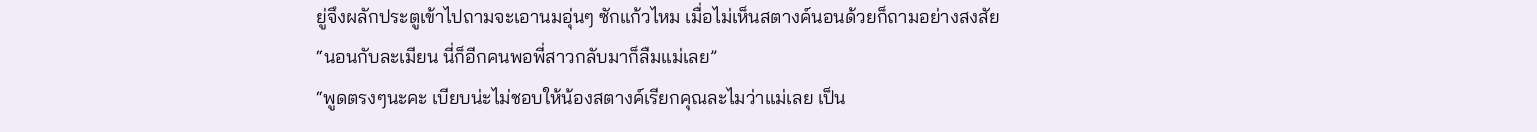ยู่จึงผลักประตูเข้าไปถามจะเอานมอุ่นๆ ซักแก้วไหม เมื่อไม่เห็นสตางค์นอนด้วยก็ถามอย่างสงสัย
“นอนกับละเมียน นี่ก็อีกคนพอพี่สาวกลับมาก็ลืมแม่เลย”
“พูดตรงๆนะคะ เบียบน่ะไม่ชอบให้น้องสตางค์เรียกคุณละไมว่าแม่เลย เป็น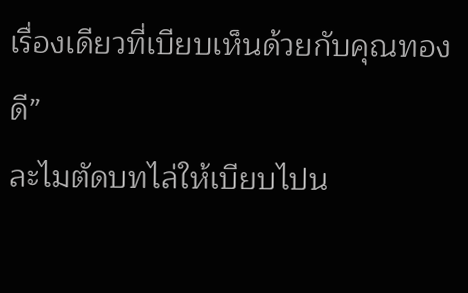เรื่องเดียวที่เบียบเห็นด้วยกับคุณทองดี”
ละไมตัดบทไล่ให้เบียบไปน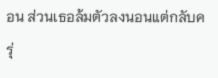อน ส่วนเธอล้มตัวลงนอนแต่กลับครุ่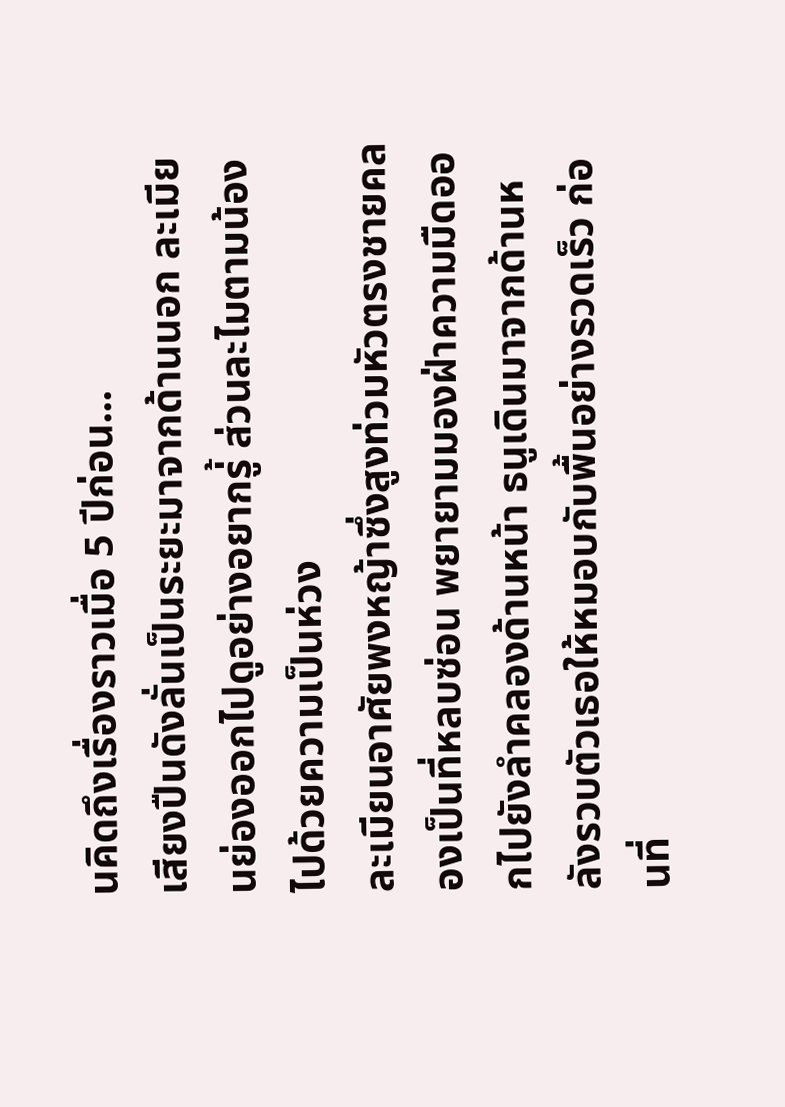นคิดถึงเรื่องราวเมื่อ 5 ปีก่อน...
เสียงปืนดังลั่นเป็นระยะมาจากด้านนอก ละเมียนย่องออกไปดูอย่างอยากรู่้ ส่วนละไมตามน้องไปด้วยความเป็นห่วง
ละเมียนอาศัยพงหญ้าซึ่งสูงท่วมหัวตรงชายคลองเป็นที่หลบซ่อน พยายามมองฝ่าความมืดออกไปยังลำคลองด้านหน้า ธนูเดินมาจากด้านหลังรวบตัวเธอให้หมอบกับพื้นอย่างรวดเร็ว ก่อนที่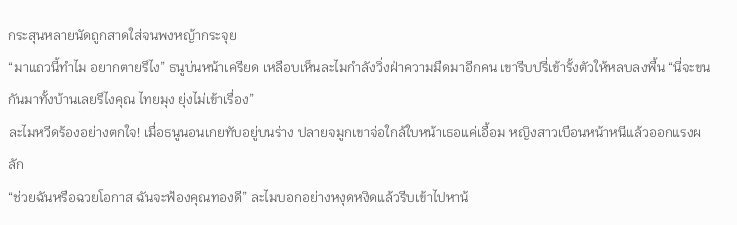กระสุนหลายนัดถูกสาดใส่จนพงหญ้ากระจุย
“มาแถวนี้ทำไม อยากตายรึไง” ธนูบ่นหน้าเครียด เหลือบเห็นละไมกำลังวิ่งฝ่าความมืดมาอีกคน เขารีบปรี่เข้ารั้งตัวให้หลบลงพื้น “นี่จะขนกันมาทั้งบ้านเลยรึไงคุณ ไทยมุง ยุ่งไม่เข้าเรื่อง”
ละไมหวีดร้องอย่างตกใจ! เมื่อธนูนอนเกยทับอยู่บนร่าง ปลายจมูกเขาจ่อใกล้ใบหน้าเธอแค่เอื้อม หญิงสาวเบือนหน้าหนีแล้วออกแรงผลัก
“ช่วยฉันหรือฉวยโอกาส ฉันจะฟ้องคุณทองดี” ละไมบอกอย่างหงุดหงิดแล้วรีบเข้าไปหาน้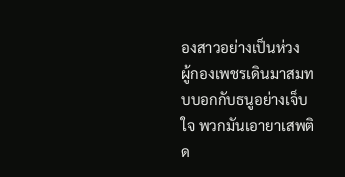องสาวอย่างเป็นห่วง
ผู้กองเพชรเดินมาสมทบบอกกับธนูอย่างเจ็บใจ พวกมันเอายาเสพติด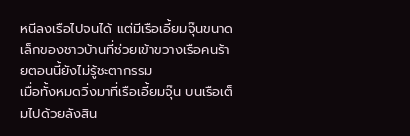หนีลงเรือไปจนได้ แต่มีเรือเอี้ยมจุ๊นขนาดเล็กของชาวบ้านที่ช่วยเข้าขวางเรือคนร้ายตอนนี้ยังไม่รู้ชะตากรรม
เมื่อทั้งหมดวิ่งมาที่เรือเอี้ยมจุ๊น บนเรือเต็มไปด้วยลังสิน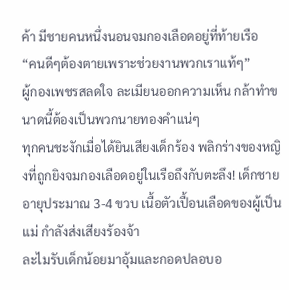ค้า มีชายคนหนึ่งนอนจมกองเลือดอยู่ที่ท้ายเรือ
“คนดีๆต้องตายเพราะช่วยงานพวกเราแท้ๆ”
ผู้กองเพชรสลดใจ ละเมียนออกความเห็น กล้าทำขนาดนี้ต้องเป็นพวกนายทองคำแน่ๆ
ทุกคนชะงักเมื่อได้ยินเสียงเด็กร้อง พลิกร่างของหญิงที่ถูกยิงจมกองเลือดอยู่ในเรือถึงกับตะลึง! เด็กชายอายุประมาณ 3-4 ขวบ เนื้อตัวเปื้อนเลือดของผู้เป็นแม่ กำลังส่งเสียงร้องจ้า
ละไมรับเด็กน้อยมาอุ้มและกอดปลอบอ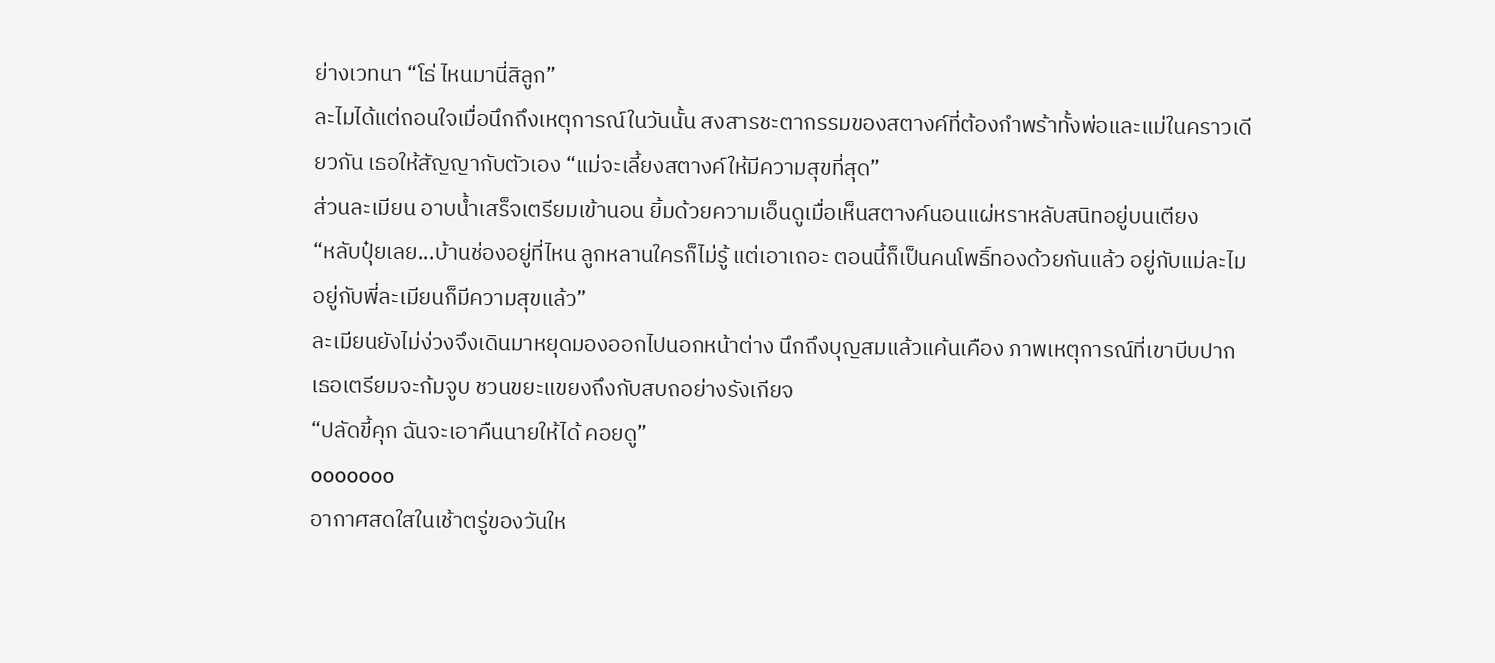ย่างเวทนา “โธ่ ไหนมานี่สิลูก”
ละไมได้แต่ถอนใจเมื่อนึกถึงเหตุการณ์ในวันนั้น สงสารชะตากรรมของสตางค์ที่ต้องกำพร้าทั้งพ่อและแม่ในคราวเดียวกัน เธอให้สัญญากับตัวเอง “แม่จะเลี้ยงสตางค์ให้มีความสุขที่สุด”
ส่วนละเมียน อาบน้ำเสร็จเตรียมเข้านอน ยิ้มด้วยความเอ็นดูเมื่อเห็นสตางค์นอนแผ่หราหลับสนิทอยู่บนเตียง
“หลับปุ๋ยเลย...บ้านช่องอยู่ที่ไหน ลูกหลานใครก็ไม่รู้ แต่เอาเถอะ ตอนนี้ก็เป็นคนโพธิ์ทองด้วยกันแล้ว อยู่กับแม่ละไม อยู่กับพี่ละเมียนก็มีความสุขแล้ว”
ละเมียนยังไม่ง่วงจึงเดินมาหยุดมองออกไปนอกหน้าต่าง นึกถึงบุญสมแล้วแค้นเคือง ภาพเหตุการณ์ที่เขาบีบปากเธอเตรียมจะก้มจูบ ชวนขยะแขยงถึงกับสบถอย่างรังเกียจ
“ปลัดขี้คุก ฉันจะเอาคืนนายให้ได้ คอยดู”
ooooooo
อากาศสดใสในเช้าตรู่ของวันให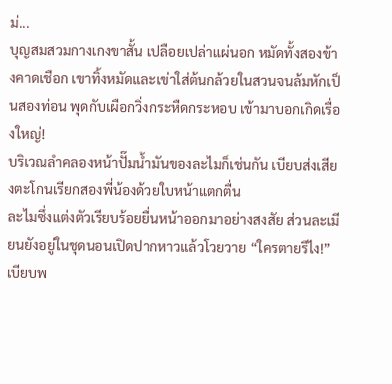ม่...
บุญสมสวมกางเกงขาสั้น เปลือยเปล่าแผ่นอก หมัดทั้งสองข้างคาดเชือก เขาทิ้งหมัดและเข่าใส่ต้นกล้วยในสวนจนล้มหักเป็นสองท่อน พุดกับเผือกวิ่งกระหืดกระหอบ เข้ามาบอกเกิดเรื่องใหญ่!
บริเวณลำคลองหน้าปั๊มน้ำมันของละไมก็เช่นกัน เบียบส่งเสียงตะโกนเรียกสองพี่น้องด้วยใบหน้าแตกตื่น
ละไมซึ่งแต่งตัวเรียบร้อยยื่นหน้าออกมาอย่างสงสัย ส่วนละเมียนยังอยู่ในชุดนอนเปิดปากหาวแล้วโวยวาย “ใครตายรึไง!” เบียบพ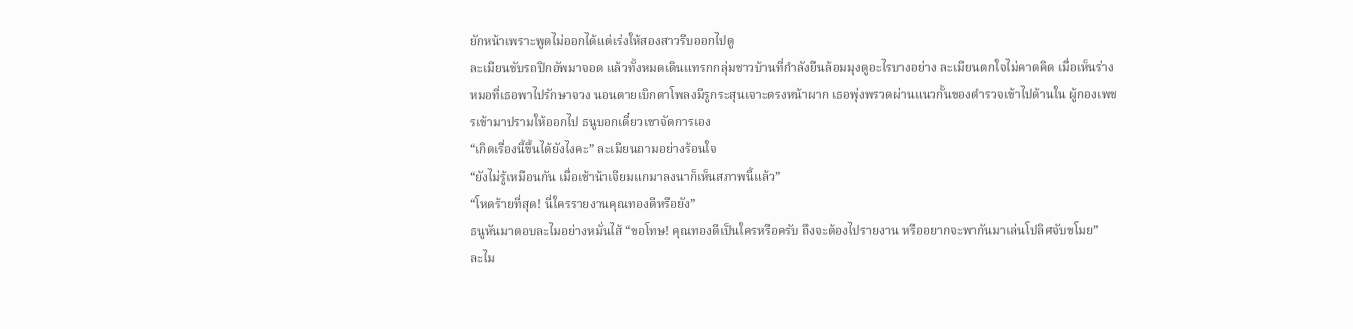ยักหน้าเพราะพูดไม่ออกได้แต่เร่งให้สองสาวรีบออกไปดู
ละเมียนขับรถปิกอัพมาจอด แล้วทั้งหมดเดินแทรกกลุ่มชาวบ้านที่กำลังยืนล้อมมุงดูอะไรบางอย่าง ละเมียนตกใจไม่คาดคิด เมื่อเห็นร่างหมอที่เธอพาไปรักษาจวง นอนตายเบิกตาโพลงมีรูกระสุนเจาะตรงหน้าผาก เธอพุ่งพรวดผ่านแนวกั้นของตำรวจเข้าไปด้านใน ผู้กองเพชรเข้ามาปรามให้ออกไป ธนูบอกเดี๋ยวเขาจัดการเอง
“เกิดเรื่องนี้ขึ้นได้ยังไงคะ” ละเมียนถามอย่างร้อนใจ
“ยังไม่รู้เหมือนกัน เมื่อเช้าน้าเจียมแกมาลงนาก็เห็นสภาพนี้แล้ว”
“โหดร้ายที่สุด! นี่ใครรายงานคุณทองดีหรือยัง”
ธนูหันมาตอบละไมอย่างหมั่นไส้ “ขอโทษ! คุณทองดีเป็นใครหรือครับ ถึงจะต้องไปรายงาน หรืออยากจะพากันมาเล่นโปลิศจับขโมย”
ละไม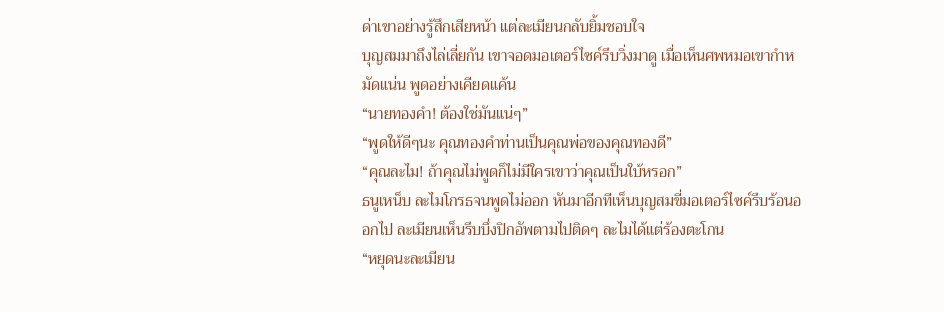ด่าเขาอย่างรู้สึกเสียหน้า แต่ละเมียนกลับยิ้มชอบใจ
บุญสมมาถึงไล่เลี่ยกัน เขาจอดมอเตอร์ไซค์รีบวิ่งมาดู เมื่อเห็นศพหมอเขากำหมัดแน่น พูดอย่างเคียดแค้น
“นายทองคำ! ต้องใช่มันแน่ๆ”
“พูดให้ดีๆนะ คุณทองคำท่านเป็นคุณพ่อของคุณทองดี”
“คุณละไม! ถ้าคุณไม่พูดก็ไม่มีใครเขาว่าคุณเป็นใบ้หรอก”
ธนูเหน็บ ละไมโกรธจนพูดไม่ออก หันมาอีกทีเห็นบุญสมขี่มอเตอร์ไซค์รีบร้อนออกไป ละเมียนเห็นรีบบึ่งปิกอัพตามไปติดๆ ละไมได้แต่ร้องตะโกน
“หยุดนะละเมียน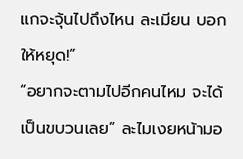แกจะจุ้นไปถึงไหน ละเมียน บอกให้หยุด!”
“อยากจะตามไปอีกคนไหม จะได้เป็นขบวนเลย” ละไมเงยหน้ามอ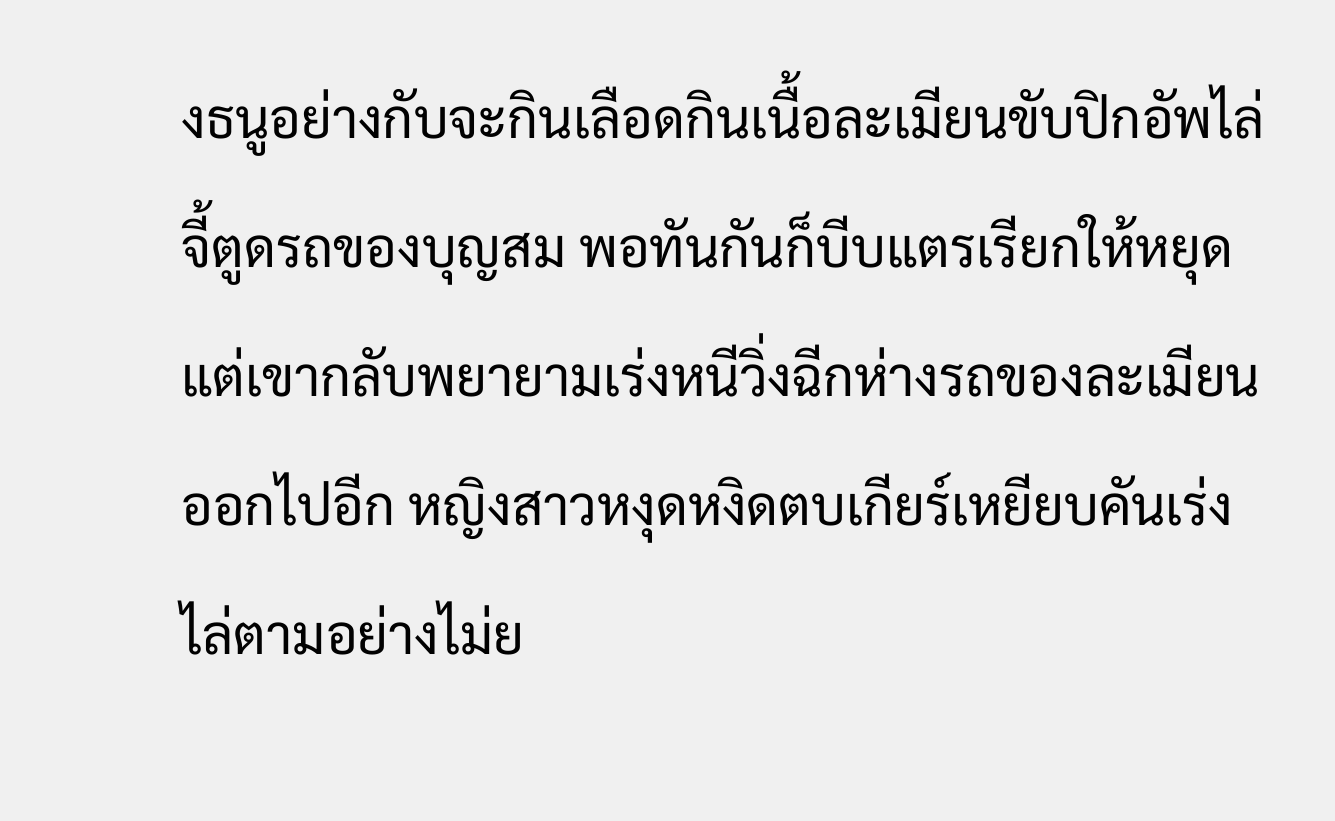งธนูอย่างกับจะกินเลือดกินเนื้อละเมียนขับปิกอัพไล่จี้ตูดรถของบุญสม พอทันกันก็บีบแตรเรียกให้หยุด แต่เขากลับพยายามเร่งหนีวิ่งฉีกห่างรถของละเมียนออกไปอีก หญิงสาวหงุดหงิดตบเกียร์เหยียบคันเร่งไล่ตามอย่างไม่ย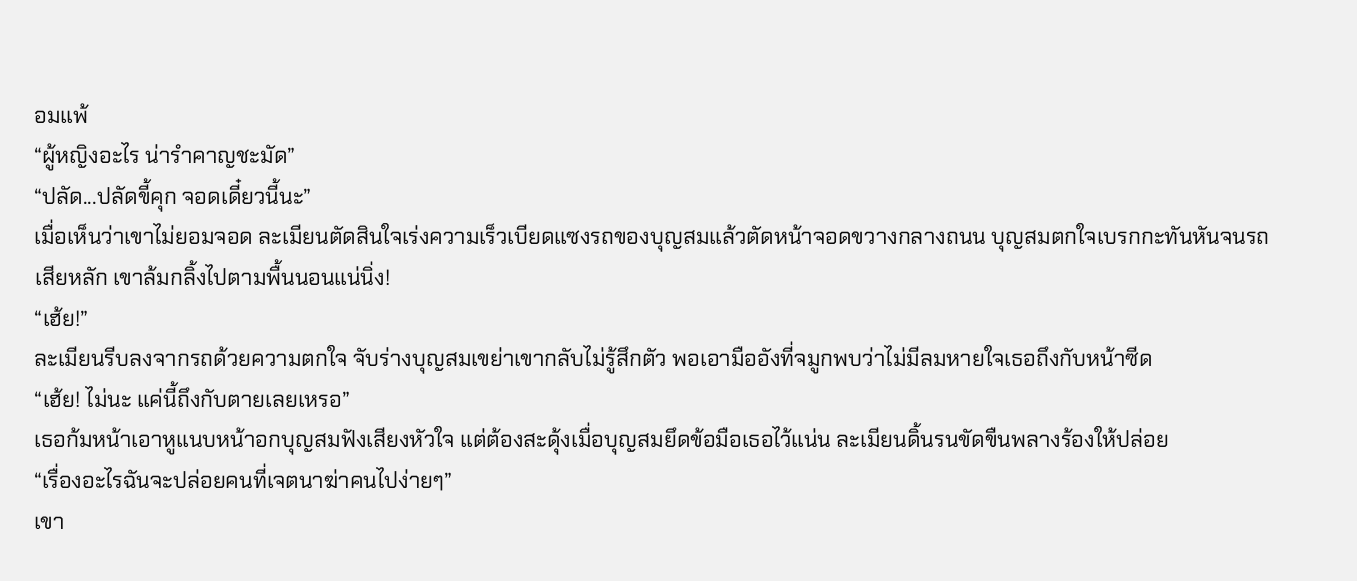อมแพ้
“ผู้หญิงอะไร น่ารำคาญชะมัด”
“ปลัด...ปลัดขี้คุก จอดเดี๋ยวนี้นะ”
เมื่อเห็นว่าเขาไม่ยอมจอด ละเมียนตัดสินใจเร่งความเร็วเบียดแซงรถของบุญสมแล้วตัดหน้าจอดขวางกลางถนน บุญสมตกใจเบรกกะทันหันจนรถเสียหลัก เขาล้มกลิ้งไปตามพื้นนอนแน่นิ่ง!
“เฮ้ย!”
ละเมียนรีบลงจากรถด้วยความตกใจ จับร่างบุญสมเขย่าเขากลับไม่รู้สึกตัว พอเอามืออังที่จมูกพบว่าไม่มีลมหายใจเธอถึงกับหน้าซีด
“เฮ้ย! ไม่นะ แค่นี้ถึงกับตายเลยเหรอ”
เธอก้มหน้าเอาหูแนบหน้าอกบุญสมฟังเสียงหัวใจ แต่ต้องสะดุ้งเมื่อบุญสมยึดข้อมือเธอไว้แน่น ละเมียนดิ้นรนขัดขืนพลางร้องให้ปล่อย
“เรื่องอะไรฉันจะปล่อยคนที่เจตนาฆ่าคนไปง่ายๆ”
เขา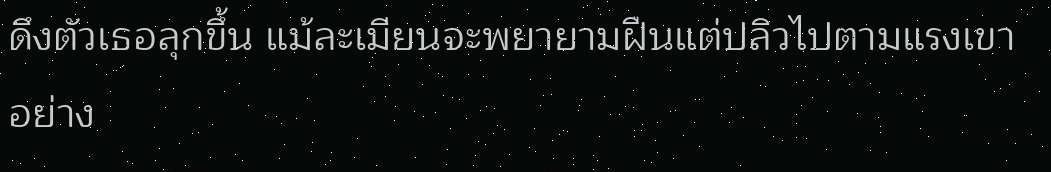ดึงตัวเธอลุกขึ้น แม้ละเมียนจะพยายามฝืนแต่ปลิวไปตามแรงเขาอย่าง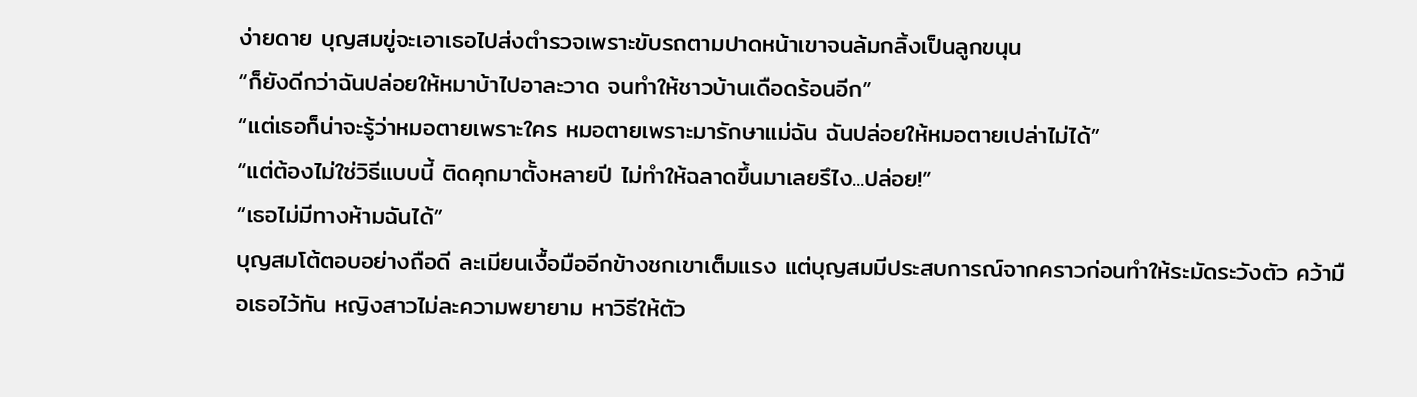ง่ายดาย บุญสมขู่จะเอาเธอไปส่งตำรวจเพราะขับรถตามปาดหน้าเขาจนล้มกลิ้งเป็นลูกขนุน
“ก็ยังดีกว่าฉันปล่อยให้หมาบ้าไปอาละวาด จนทำให้ชาวบ้านเดือดร้อนอีก”
“แต่เธอก็น่าจะรู้ว่าหมอตายเพราะใคร หมอตายเพราะมารักษาแม่ฉัน ฉันปล่อยให้หมอตายเปล่าไม่ได้”
“แต่ต้องไม่ใช่วิธีแบบนี้ ติดคุกมาตั้งหลายปี ไม่ทำให้ฉลาดขึ้นมาเลยรึไง...ปล่อย!”
“เธอไม่มีทางห้ามฉันได้”
บุญสมโต้ตอบอย่างถือดี ละเมียนเงื้อมืออีกข้างชกเขาเต็มแรง แต่บุญสมมีประสบการณ์จากคราวก่อนทำให้ระมัดระวังตัว คว้ามือเธอไว้ทัน หญิงสาวไม่ละความพยายาม หาวิธีให้ตัว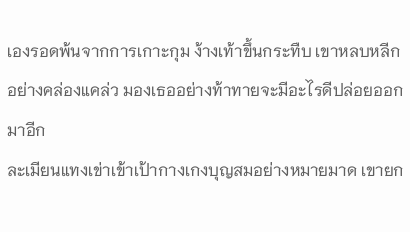เองรอดพ้นจากการเกาะกุม ง้างเท้าขึ้นกระทืบ เขาหลบหลีกอย่างคล่องแคล่ว มองเธออย่างท้าทายจะมีอะไรดีปล่อยออกมาอีก
ละเมียนแทงเข่าเข้าเป้ากางเกงบุญสมอย่างหมายมาด เขายก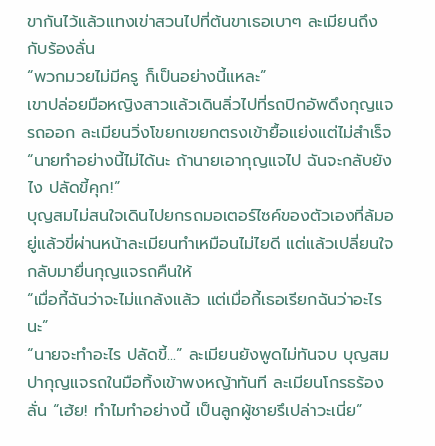ขากันไว้แล้วแทงเข่าสวนไปที่ต้นขาเธอเบาๆ ละเมียนถึงกับร้องลั่น
“พวกมวยไม่มีครู ก็เป็นอย่างนี้แหละ”
เขาปล่อยมือหญิงสาวแล้วเดินลิ่วไปที่รถปิกอัพดึงกุญแจรถออก ละเมียนวิ่งโขยกเขยกตรงเข้ายื้อแย่งแต่ไม่สำเร็จ
“นายทำอย่างนี้ไม่ได้นะ ถ้านายเอากุญแจไป ฉันจะกลับยังไง ปลัดขี้คุก!”
บุญสมไม่สนใจเดินไปยกรถมอเตอร์ไซค์ของตัวเองที่ล้มอยู่แล้วขี่ผ่านหน้าละเมียนทำเหมือนไม่ไยดี แต่แล้วเปลี่ยนใจกลับมายื่นกุญแจรถคืนให้
“เมื่อกี้ฉันว่าจะไม่แกล้งแล้ว แต่เมื่อกี้เธอเรียกฉันว่าอะไรนะ”
“นายจะทำอะไร ปลัดขี้...” ละเมียนยังพูดไม่ทันจบ บุญสมปากุญแจรถในมือทิ้งเข้าพงหญ้าทันที ละเมียนโกรธร้องลั่น “เฮ้ย! ทำไมทำอย่างนี้ เป็นลูกผู้ชายรึเปล่าวะเนี่ย”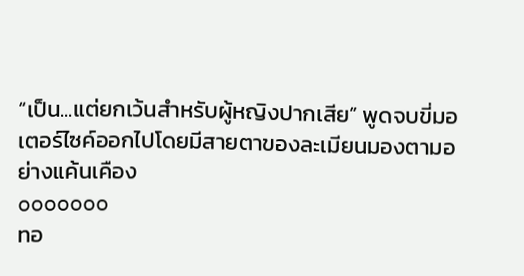“เป็น...แต่ยกเว้นสำหรับผู้หญิงปากเสีย” พูดจบขี่มอเตอร์ไซค์ออกไปโดยมีสายตาของละเมียนมองตามอย่างแค้นเคือง
ooooooo
ทอ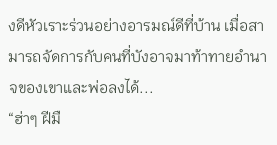งดีหัวเราะร่วนอย่างอารมณ์ดีที่บ้าน เมื่อสามารถจัดการกับคนที่บังอาจมาท้าทายอำนาจของเขาและพ่อลงได้...
“ฮ่าๆ ฝีมื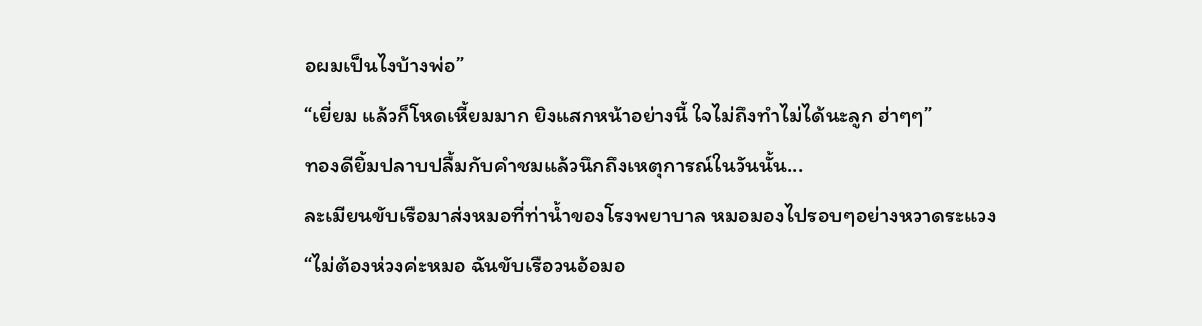อผมเป็นไงบ้างพ่อ”
“เยี่ยม แล้วก็โหดเหี้ยมมาก ยิงแสกหน้าอย่างนี้ ใจไม่ถึงทำไม่ได้นะลูก ฮ่าๆๆ”
ทองดียิ้มปลาบปลื้มกับคำชมแล้วนึกถึงเหตุการณ์ในวันนั้น...
ละเมียนขับเรือมาส่งหมอที่ท่าน้ำของโรงพยาบาล หมอมองไปรอบๆอย่างหวาดระแวง
“ไม่ต้องห่วงค่ะหมอ ฉันขับเรือวนอ้อมอ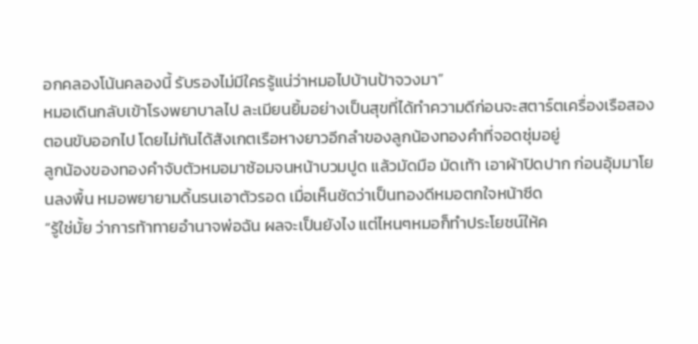อกคลองโน้นคลองนี้ รับรองไม่มีใครรู้แน่ว่าหมอไปบ้านป้าจวงมา”
หมอเดินกลับเข้าโรงพยาบาลไป ละเมียนยิ้มอย่างเป็นสุขที่ได้ทำความดีก่อนจะสตาร์ตเครื่องเรือสองตอนขับออกไป โดยไม่ทันได้สังเกตเรือหางยาวอีกลำของลูกน้องทองคำที่จอดซุ่มอยู่
ลูกน้องของทองคำจับตัวหมอมาซ้อมจนหน้าบวมปูด แล้วมัดมือ มัดเท้า เอาผ้าปิดปาก ก่อนอุ้มมาโยนลงพื้น หมอพยายามดิ้นรนเอาตัวรอด เมื่อเห็นชัดว่าเป็นทองดีหมอตกใจหน้าซีด
“รู้ใช่มั้ย ว่าการท้าทายอำนาจพ่อฉัน ผลจะเป็นยังไง แต่ไหนๆหมอก็ทำประโยชน์ให้ค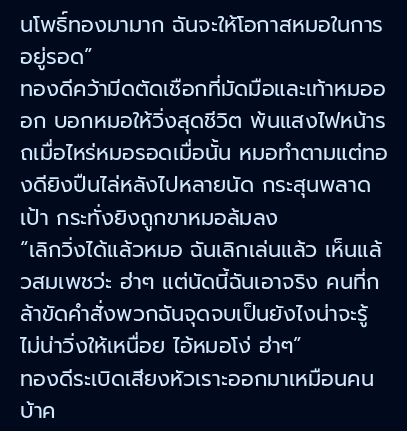นโพธิ์ทองมามาก ฉันจะให้โอกาสหมอในการอยู่รอด”
ทองดีคว้ามีดตัดเชือกที่มัดมือและเท้าหมอออก บอกหมอให้วิ่งสุดชีวิต พ้นแสงไฟหน้ารถเมื่อไหร่หมอรอดเมื่อนั้น หมอทำตามแต่ทองดียิงปืนไล่หลังไปหลายนัด กระสุนพลาดเป้า กระทั่งยิงถูกขาหมอล้มลง
“เลิกวิ่งได้แล้วหมอ ฉันเลิกเล่นแล้ว เห็นแล้วสมเพชว่ะ ฮ่าๆ แต่นัดนี้ฉันเอาจริง คนที่กล้าขัดคำสั่งพวกฉันจุดจบเป็นยังไงน่าจะรู้ ไม่น่าวิ่งให้เหนื่อย ไอ้หมอโง่ ฮ่าๆ”
ทองดีระเบิดเสียงหัวเราะออกมาเหมือนคนบ้าค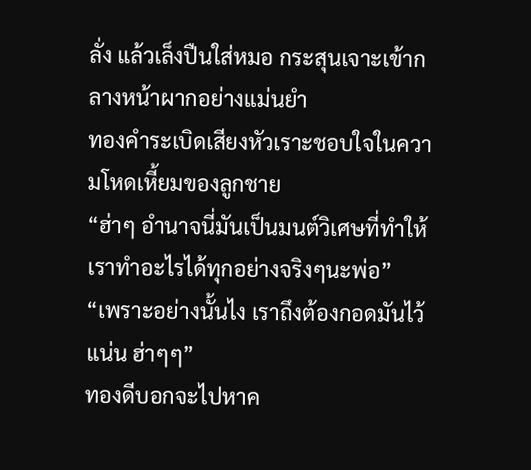ลั่ง แล้วเล็งปืนใส่หมอ กระสุนเจาะเข้ากลางหน้าผากอย่างแม่นยำ
ทองคำระเบิดเสียงหัวเราะชอบใจในความโหดเหี้ยมของลูกชาย
“ฮ่าๆ อำนาจนี่มันเป็นมนต์วิเศษที่ทำให้เราทำอะไรได้ทุกอย่างจริงๆนะพ่อ”
“เพราะอย่างนั้นไง เราถึงต้องกอดมันไว้แน่น ฮ่าๆๆ”
ทองดีบอกจะไปหาค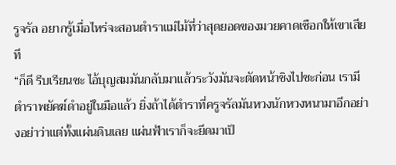รูจรัล อยากรู้เมื่อไหร่จะสอนตำราแม่ไม้ที่ว่าสุดยอดของมวยคาดเชือกให้เขาเสียที
“ก็ดี รีบเรียนซะ ไอ้บุญสมมันกลับมาแล้วระวังมันจะตัดหน้าชิงไปซะก่อน เรามีตำราพยัคฆ์ดำอยู่ในมือแล้ว ยิ่งถ้าได้ตำราที่ครูจรัลมันหวงนักหวงหนามาอีกอย่างอย่าว่าแต่ทั้งแผ่นดินเลย แผ่นฟ้าเราก็จะยึดมาเป็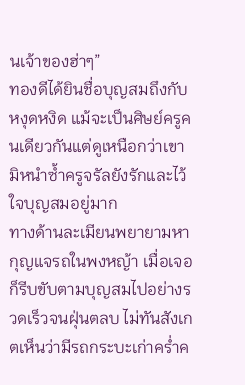นเจ้าของฮ่าๆ”
ทองดีได้ยินชื่อบุญสมถึงกับหงุดหงิด แม้จะเป็นศิษย์ครูคนเดียวกันแต่ดูเหนือกว่าเขา มิหนำซ้ำครูจรัลยังรักและไว้ใจบุญสมอยู่มาก
ทางด้านละเมียนพยายามหากุญแจรถในพงหญ้า เมื่อเจอก็รีบขับตามบุญสมไปอย่างรวดเร็วจนฝุ่นตลบ ไม่ทันสังเกตเห็นว่ามีรถกระบะเก่าคร่ำค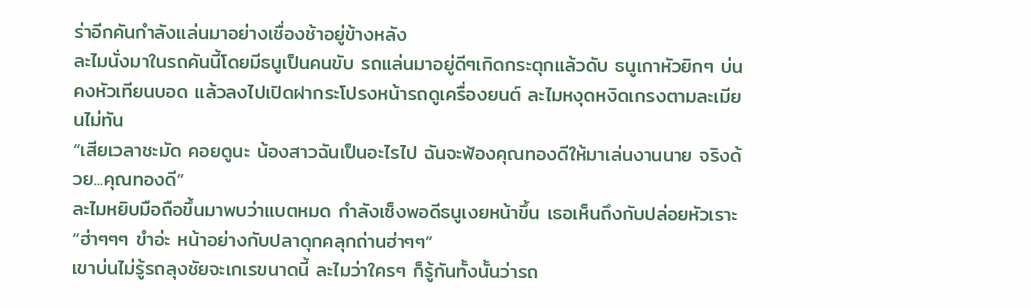ร่าอีกคันกำลังแล่นมาอย่างเชื่องช้าอยู่ข้างหลัง
ละไมนั่งมาในรถคันนี้โดยมีธนูเป็นคนขับ รถแล่นมาอยู่ดีๆเกิดกระตุกแล้วดับ ธนูเกาหัวยิกๆ บ่นคงหัวเทียนบอด แล้วลงไปเปิดฝากระโปรงหน้ารถดูเครื่องยนต์ ละไมหงุดหงิดเกรงตามละเมียนไม่ทัน
“เสียเวลาชะมัด คอยดูนะ น้องสาวฉันเป็นอะไรไป ฉันจะฟ้องคุณทองดีให้มาเล่นงานนาย จริงด้วย...คุณทองดี”
ละไมหยิบมือถือขึ้นมาพบว่าแบตหมด กำลังเซ็งพอดีธนูเงยหน้าขึ้น เธอเห็นถึงกับปล่อยหัวเราะ
“ฮ่าๆๆๆ ขำอ่ะ หน้าอย่างกับปลาดุกคลุกถ่านฮ่าๆๆ”
เขาบ่นไม่รู้รถลุงชัยจะเกเรขนาดนี้ ละไมว่าใครๆ ก็รู้กันทั้งนั้นว่ารถ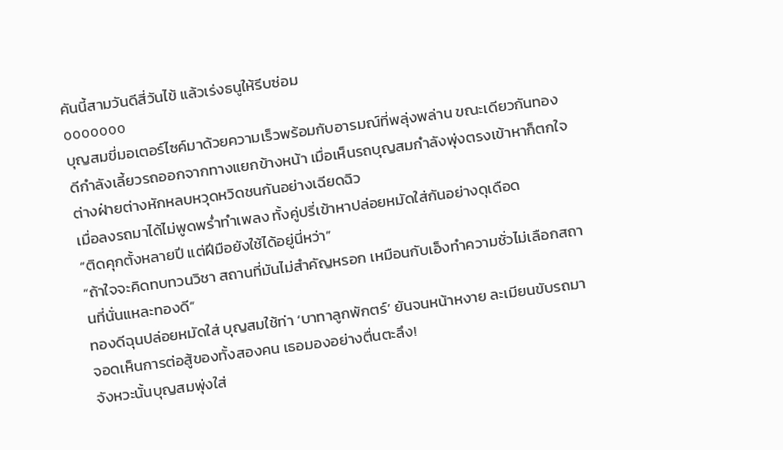คันนี้สามวันดีสี่วันไข้ แล้วเร่งธนูให้รีบซ่อม
ooooooo
บุญสมขี่มอเตอร์ไซค์มาด้วยความเร็วพร้อมกับอารมณ์ที่พลุ่งพล่าน ขณะเดียวกันทองดีกำลังเลี้ยวรถออกจากทางแยกข้างหน้า เมื่อเห็นรถบุญสมกำลังพุ่งตรงเข้าหาก็ตกใจ ต่างฝ่ายต่างหักหลบหวุดหวิดชนกันอย่างเฉียดฉิว
เมื่อลงรถมาได้ไม่พูดพร่ำทำเพลง ทั้งคู่ปรี่เข้าหาปล่อยหมัดใส่กันอย่างดุเดือด
“ติดคุกตั้งหลายปี แต่ฝีมือยังใช้ได้อยู่นี่หว่า”
“ถ้าใจจะคิดทบทวนวิชา สถานที่มันไม่สำคัญหรอก เหมือนกับเอ็งทำความชั่วไม่เลือกสถานที่นั่นแหละทองดี”
ทองดีฉุนปล่อยหมัดใส่ บุญสมใช้ท่า ‘บาทาลูกพักตร์’ ยันจนหน้าหงาย ละเมียนขับรถมาจอดเห็นการต่อสู้ของทั้งสองคน เธอมองอย่างตื่นตะลึง!
จังหวะนั้นบุญสมพุ่งใส่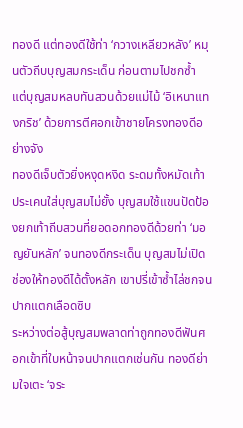ทองดี แต่ทองดีใช้ท่า ‘กวางเหลียวหลัง’ หมุนตัวถีบบุญสมกระเด็น ก่อนตามไปชกซ้ำ แต่บุญสมหลบทันสวนด้วยแม่ไม้ ‘อิเหนาแทงกริช’ ด้วยการตีศอกเข้าชายโครงทองดีอย่างจัง
ทองดีเจ็บตัวยิ่งหงุดหงิด ระดมทั้งหมัดเท้าประเคนใส่บุญสมไม่ยั้ง บุญสมใช้แขนปัดป้องยกเท้าถีบสวนที่ยอดอกทองดีด้วยท่า ‘มอญยันหลัก’ จนทองดีกระเด็น บุญสมไม่เปิดช่องให้ทองดีได้ตั้งหลัก เขาปรี่เข้าซ้ำไล่ชกจนปากแตกเลือดซิบ
ระหว่างต่อสู้บุญสมพลาดท่าถูกทองดีฟันศอกเข้าที่ใบหน้าจนปากแตกเช่นกัน ทองดีย่ามใจเตะ ‘จระ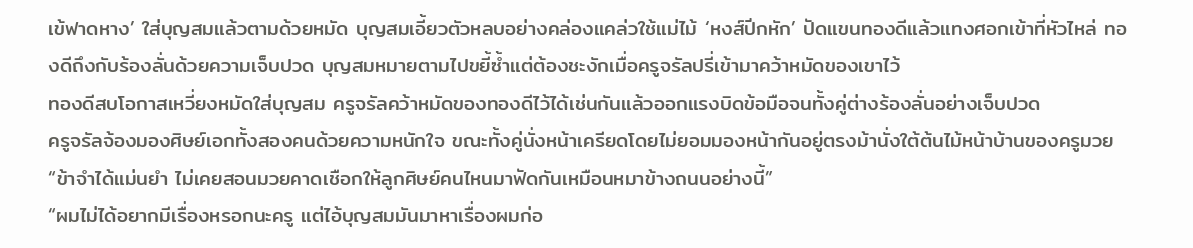เข้ฟาดหาง’ ใส่บุญสมแล้วตามด้วยหมัด บุญสมเอี้ยวตัวหลบอย่างคล่องแคล่วใช้แม่ไม้ ‘หงส์ปีกหัก’ ปัดแขนทองดีแล้วแทงศอกเข้าที่หัวไหล่ ทองดีถึงกับร้องลั่นด้วยความเจ็บปวด บุญสมหมายตามไปขยี้ซ้ำแต่ต้องชะงักเมื่อครูจรัลปรี่เข้ามาคว้าหมัดของเขาไว้
ทองดีสบโอกาสเหวี่ยงหมัดใส่บุญสม ครูจรัลคว้าหมัดของทองดีไว้ได้เช่นกันแล้วออกแรงบิดข้อมือจนทั้งคู่ต่างร้องลั่นอย่างเจ็บปวด
ครูจรัลจ้องมองศิษย์เอกทั้งสองคนด้วยความหนักใจ ขณะทั้งคู่นั่งหน้าเครียดโดยไม่ยอมมองหน้ากันอยู่ตรงม้านั่งใต้ต้นไม้หน้าบ้านของครูมวย
“ข้าจำได้แม่นยำ ไม่เคยสอนมวยคาดเชือกให้ลูกศิษย์คนไหนมาฟัดกันเหมือนหมาข้างถนนอย่างนี้”
“ผมไม่ได้อยากมีเรื่องหรอกนะครู แต่ไอ้บุญสมมันมาหาเรื่องผมก่อ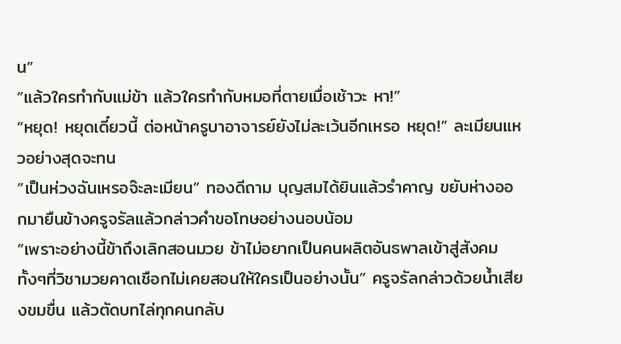น”
“แล้วใครทำกับแม่ข้า แล้วใครทำกับหมอที่ตายเมื่อเช้าวะ หา!”
“หยุด! หยุดเดี๋ยวนี้ ต่อหน้าครูบาอาจารย์ยังไม่ละเว้นอีกเหรอ หยุด!” ละเมียนแหวอย่างสุดจะทน
“เป็นห่วงฉันเหรอจ๊ะละเมียน” ทองดีถาม บุญสมได้ยินแล้วรำคาญ ขยับห่างออกมายืนข้างครูจรัลแล้วกล่าวคำขอโทษอย่างนอบน้อม
“เพราะอย่างนี้ข้าถึงเลิกสอนมวย ข้าไม่อยากเป็นคนผลิตอันธพาลเข้าสู่สังคม ทั้งๆที่วิชามวยคาดเชือกไม่เคยสอนให้ใครเป็นอย่างนั้น” ครูจรัลกล่าวด้วยน้ำเสียงขมขื่น แล้วตัดบทไล่ทุกคนกลับ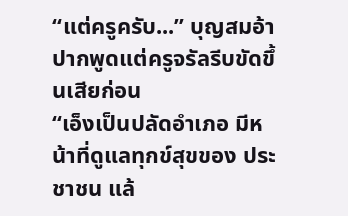“แต่ครูครับ...” บุญสมอ้าปากพูดแต่ครูจรัลรีบขัดขึ้นเสียก่อน
“เอ็งเป็นปลัดอำเภอ มีหน้าที่ดูแลทุกข์สุขของ ประชาชน แล้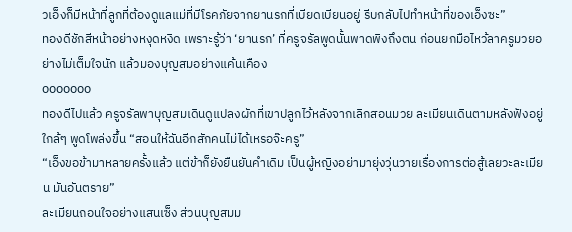วเอ็งก็มีหน้าที่ลูกที่ต้องดูแลแม่ที่มีโรคภัยจากยานรกที่เบียดเบียนอยู่ รีบกลับไปทำหน้าที่ของเอ็งซะ”
ทองดีชักสีหน้าอย่างหงุดหงิด เพราะรู้ว่า ‘ยานรก’ ที่ครูจรัลพูดนั้นพาดพิงถึงตน ก่อนยกมือไหว้ลาครูมวยอย่างไม่เต็มใจนัก แล้วมองบุญสมอย่างแค้นเคือง
ooooooo
ทองดีไปแล้ว ครูจรัลพาบุญสมเดินดูแปลงผักที่เขาปลูกไว้หลังจากเลิกสอนมวย ละเมียนเดินตามหลังฟังอยู่ใกล้ๆ พูดโพล่งขึ้น “สอนให้ฉันอีกสักคนไม่ได้เหรอจ๊ะครู”
“เอ็งขอข้ามาหลายครั้งแล้ว แต่ข้าก็ยังยืนยันคำเดิม เป็นผู้หญิงอย่ามายุ่งวุ่นวายเรื่องการต่อสู้เลยวะละเมียน มันอันตราย”
ละเมียนถอนใจอย่างแสนเซ็ง ส่วนบุญสมม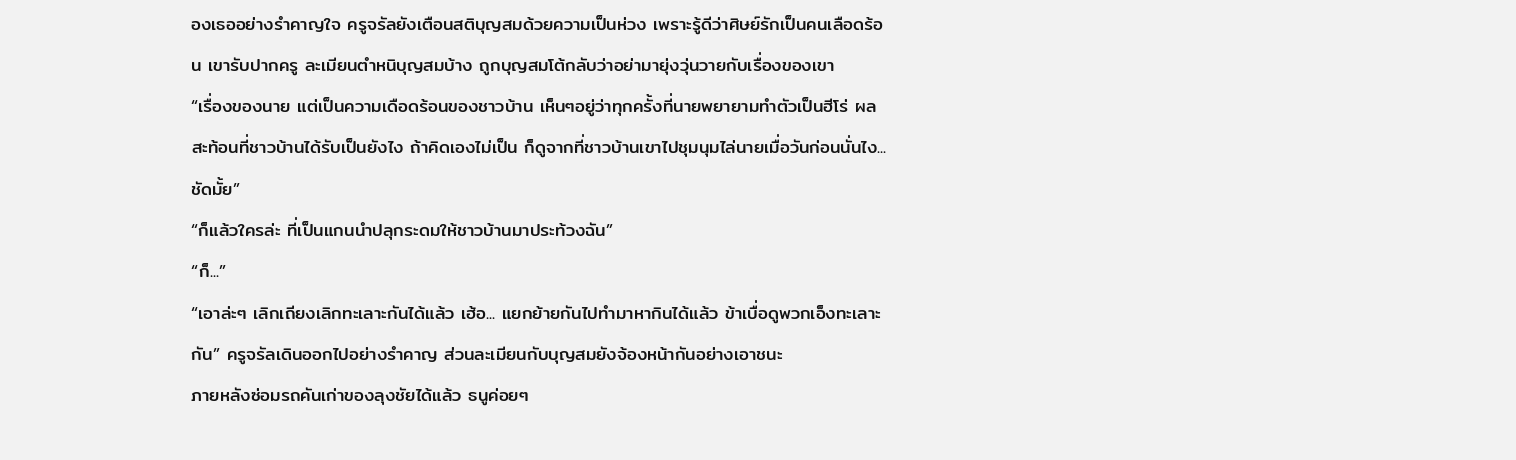องเธออย่างรำคาญใจ ครูจรัลยังเตือนสติบุญสมด้วยความเป็นห่วง เพราะรู้ดีว่าศิษย์รักเป็นคนเลือดร้อน เขารับปากครู ละเมียนตำหนิบุญสมบ้าง ถูกบุญสมโต้กลับว่าอย่ามายุ่งวุ่นวายกับเรื่องของเขา
“เรื่องของนาย แต่เป็นความเดือดร้อนของชาวบ้าน เห็นๆอยู่ว่าทุกครั้งที่นายพยายามทำตัวเป็นฮีโร่ ผลสะท้อนที่ชาวบ้านได้รับเป็นยังไง ถ้าคิดเองไม่เป็น ก็ดูจากที่ชาวบ้านเขาไปชุมนุมไล่นายเมื่อวันก่อนนั่นไง...ชัดมั้ย”
“ก็แล้วใครล่ะ ที่เป็นแกนนำปลุกระดมให้ชาวบ้านมาประท้วงฉัน”
“ก็...”
“เอาล่ะๆ เลิกเถียงเลิกทะเลาะกันได้แล้ว เฮ้อ... แยกย้ายกันไปทำมาหากินได้แล้ว ข้าเบื่อดูพวกเอ็งทะเลาะกัน” ครูจรัลเดินออกไปอย่างรำคาญ ส่วนละเมียนกับบุญสมยังจ้องหน้ากันอย่างเอาชนะ
ภายหลังซ่อมรถคันเก่าของลุงชัยได้แล้ว ธนูค่อยๆ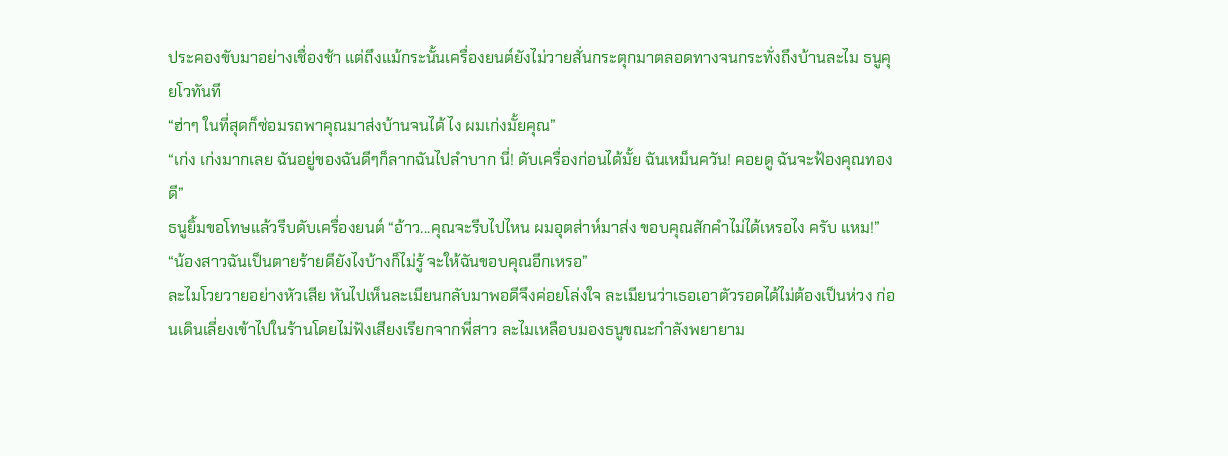ประคองขับมาอย่างเชื่องช้า แต่ถึงแม้กระนั้นเครื่องยนต์ยังไม่วายสั่นกระตุกมาตลอดทางจนกระทั่งถึงบ้านละไม ธนูคุยโวทันที
“ฮ่าๆ ในที่สุดก็ซ่อมรถพาคุณมาส่งบ้านจนได้ ไง ผมเก่งมั้ยคุณ”
“เก่ง เก่งมากเลย ฉันอยู่ของฉันดีๆก็ลากฉันไปลำบาก นี่! ดับเครื่องก่อนได้มั้ย ฉันเหม็นควัน! คอยดู ฉันจะฟ้องคุณทองดี”
ธนูยิ้มขอโทษแล้วรีบดับเครื่องยนต์ “อ้าว...คุณจะรีบไปไหน ผมอุตส่าห์มาส่ง ขอบคุณสักคำไม่ได้เหรอไง ครับ แหม!”
“น้องสาวฉันเป็นตายร้ายดียังไงบ้างก็ไม่รู้ จะให้ฉันขอบคุณอีกเหรอ”
ละไมโวยวายอย่างหัวเสีย หันไปเห็นละเมียนกลับมาพอดีจึงค่อยโล่งใจ ละเมียนว่าเธอเอาตัวรอดได้ไม่ต้องเป็นห่วง ก่อนเดินเลี่ยงเข้าไปในร้านโดยไม่ฟังเสียงเรียกจากพี่สาว ละไมเหลือบมองธนูขณะกำลังพยายาม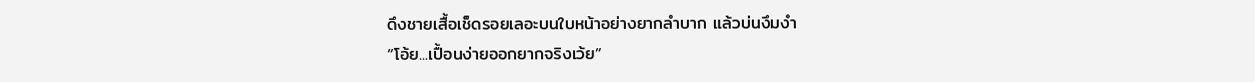ดึงชายเสื้อเช็ดรอยเลอะบนใบหน้าอย่างยากลำบาก แล้วบ่นงึมงำ
“โอ้ย...เปื้อนง่ายออกยากจริงเว้ย”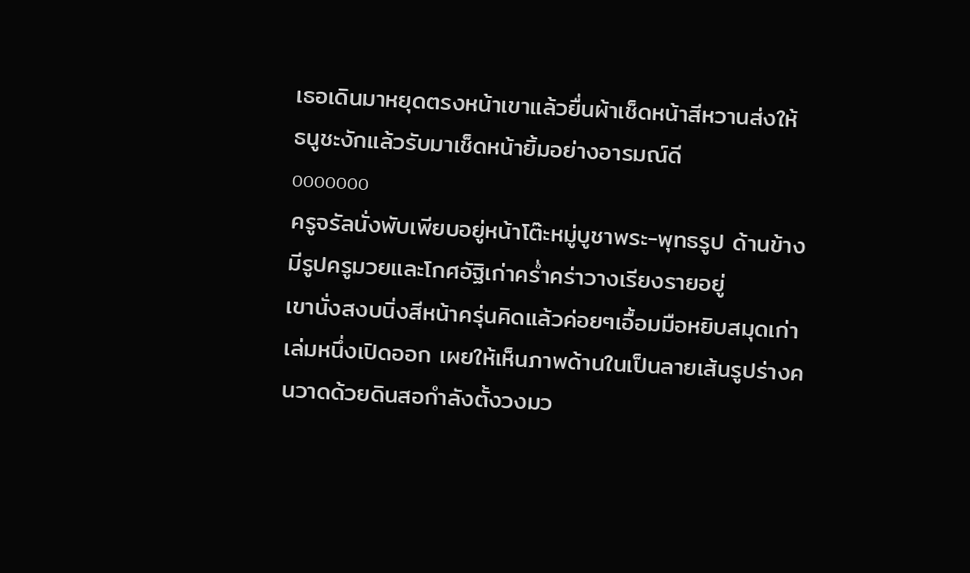เธอเดินมาหยุดตรงหน้าเขาแล้วยื่นผ้าเช็ดหน้าสีหวานส่งให้ ธนูชะงักแล้วรับมาเช็ดหน้ายิ้มอย่างอารมณ์ดี
ooooooo
ครูจรัลนั่งพับเพียบอยู่หน้าโต๊ะหมู่บูชาพระ-พุทธรูป ด้านข้างมีรูปครูมวยและโกศอัฐิเก่าคร่ำคร่าวางเรียงรายอยู่
เขานั่งสงบนิ่งสีหน้าครุ่นคิดแล้วค่อยๆเอื้อมมือหยิบสมุดเก่าเล่มหนึ่งเปิดออก เผยให้เห็นภาพด้านในเป็นลายเส้นรูปร่างคนวาดด้วยดินสอกำลังตั้งวงมว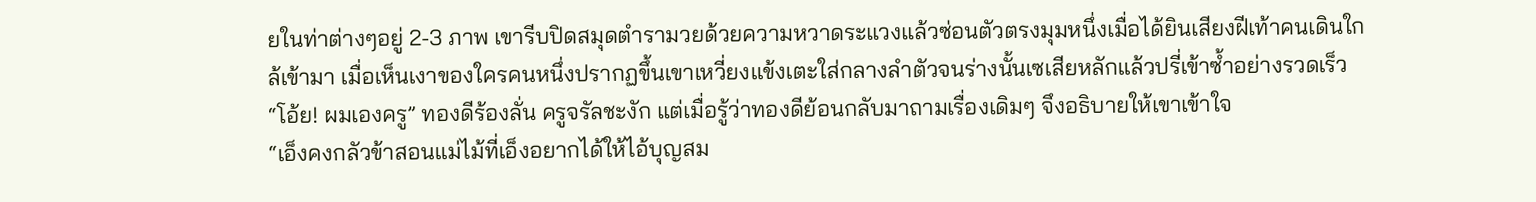ยในท่าต่างๆอยู่ 2-3 ภาพ เขารีบปิดสมุดตำรามวยด้วยความหวาดระแวงแล้วซ่อนตัวตรงมุมหนึ่งเมื่อได้ยินเสียงฝีเท้าคนเดินใกล้เข้ามา เมื่อเห็นเงาของใครคนหนึ่งปรากฏขึ้นเขาเหวี่ยงแข้งเตะใส่กลางลำตัวจนร่างนั้นเซเสียหลักแล้วปรี่เข้าซ้ำอย่างรวดเร็ว
“โอ้ย! ผมเองครู” ทองดีร้องลั่น ครูจรัลชะงัก แต่เมื่อรู้ว่าทองดีย้อนกลับมาถามเรื่องเดิมๆ จึงอธิบายให้เขาเข้าใจ
“เอ็งคงกลัวข้าสอนแม่ไม้ที่เอ็งอยากได้ให้ไอ้บุญสม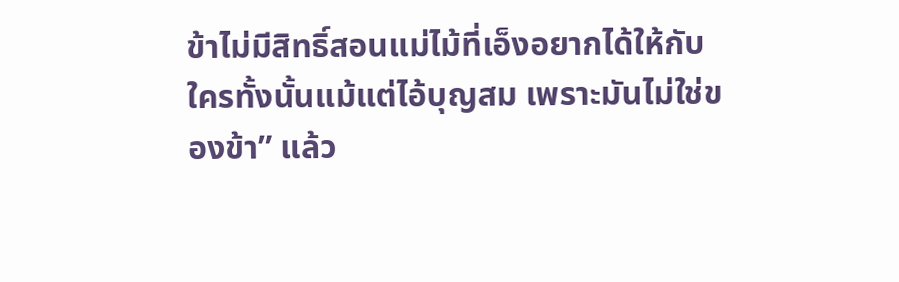ข้าไม่มีสิทธิ์สอนแม่ไม้ที่เอ็งอยากได้ให้กับใครทั้งนั้นแม้แต่ไอ้บุญสม เพราะมันไม่ใช่ของข้า” แล้ว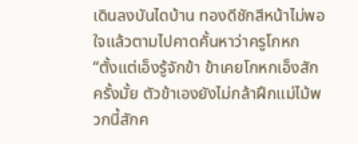เดินลงบันไดบ้าน ทองดีชักสีหน้าไม่พอใจแล้วตามไปคาดคั้นหาว่าครูโกหก
“ตั้งแต่เอ็งรู้จักข้า ข้าเคยโกหกเอ็งสักครั้งมั้ย ตัวข้าเองยังไม่กล้าฝึกแม่ไม้พวกนี้สักค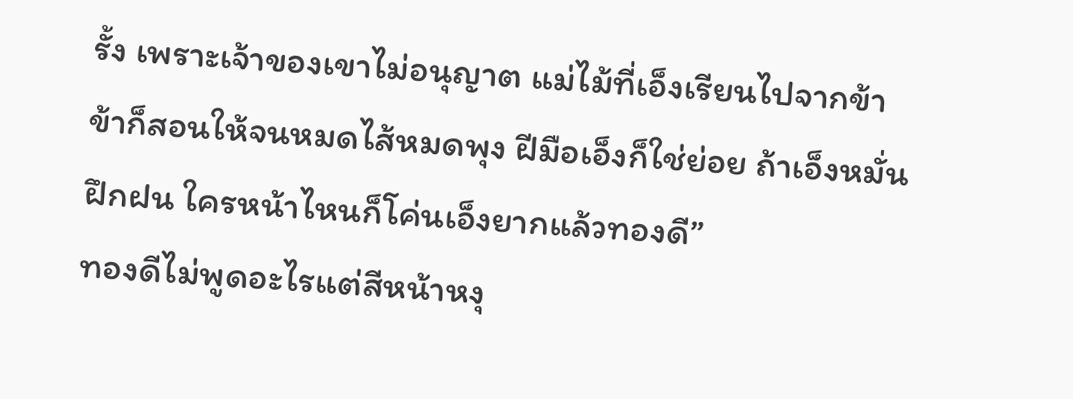รั้ง เพราะเจ้าของเขาไม่อนุญาต แม่ไม้ที่เอ็งเรียนไปจากข้า ข้าก็สอนให้จนหมดไส้หมดพุง ฝีมือเอ็งก็ใช่ย่อย ถ้าเอ็งหมั่นฝึกฝน ใครหน้าไหนก็โค่นเอ็งยากแล้วทองดี”
ทองดีไม่พูดอะไรแต่สีหน้าหงุ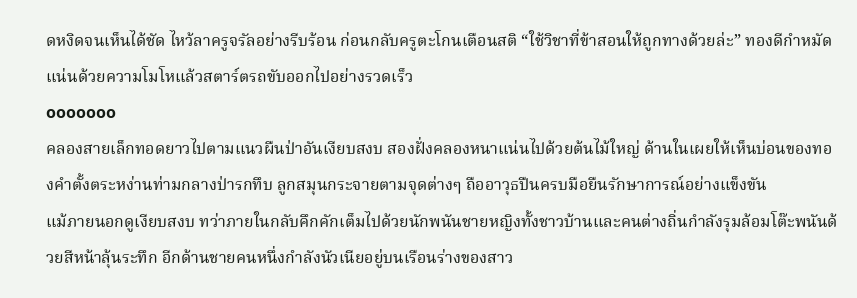ดหงิดจนเห็นได้ชัด ไหว้ลาครูจรัลอย่างรีบร้อน ก่อนกลับครูตะโกนเตือนสติ “ใช้วิชาที่ข้าสอนให้ถูกทางด้วยล่ะ” ทองดีกำหมัดแน่นด้วยความโมโหแล้วสตาร์ตรถขับออกไปอย่างรวดเร็ว
ooooooo
คลองสายเล็กทอดยาวไปตามแนวผืนป่าอันเงียบสงบ สองฝั่งคลองหนาแน่นไปด้วยต้นไม้ใหญ่ ด้านในเผยให้เห็นบ่อนของทองคำตั้งตระหง่านท่ามกลางป่ารกทึบ ลูกสมุนกระจายตามจุดต่างๆ ถืออาวุธปืนครบมือยืนรักษาการณ์อย่างแข็งขัน
แม้ภายนอกดูเงียบสงบ ทว่าภายในกลับคึกคักเต็มไปด้วยนักพนันชายหญิงทั้งชาวบ้านและคนต่างถิ่นกำลังรุมล้อมโต๊ะพนันด้วยสีหน้าลุ้นระทึก อีกด้านชายคนหนึ่งกำลังนัวเนียอยู่บนเรือนร่างของสาว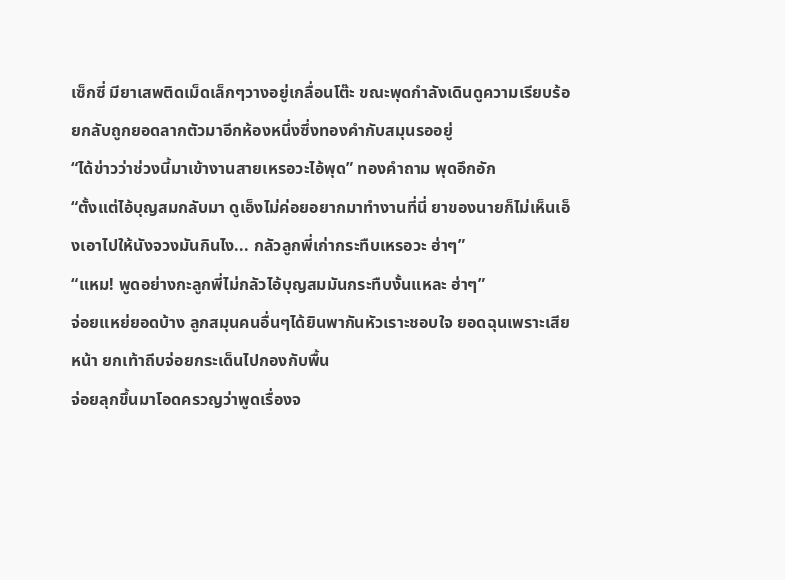เซ็กซี่ มียาเสพติดเม็ดเล็กๆวางอยู่เกลื่อนโต๊ะ ขณะพุดกำลังเดินดูความเรียบร้อยกลับถูกยอดลากตัวมาอีกห้องหนึ่งซึ่งทองคำกับสมุนรออยู่
“ได้ข่าวว่าช่วงนี้มาเข้างานสายเหรอวะไอ้พุด” ทองคำถาม พุดอึกอัก
“ตั้งแต่ไอ้บุญสมกลับมา ดูเอ็งไม่ค่อยอยากมาทำงานที่นี่ ยาของนายก็ไม่เห็นเอ็งเอาไปให้นังจวงมันกินไง... กลัวลูกพี่เก่ากระทืบเหรอวะ ฮ่าๆ”
“แหม! พูดอย่างกะลูกพี่ไม่กลัวไอ้บุญสมมันกระทืบงั้นแหละ ฮ่าๆ”
จ่อยแหย่ยอดบ้าง ลูกสมุนคนอื่นๆได้ยินพากันหัวเราะชอบใจ ยอดฉุนเพราะเสียหน้า ยกเท้าถีบจ่อยกระเด็นไปกองกับพื้น
จ่อยลุกขึ้นมาโอดครวญว่าพูดเรื่องจ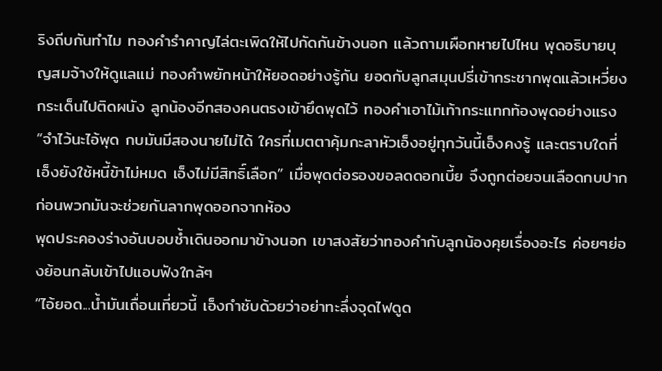ริงถีบกันทำไม ทองคำรำคาญไล่ตะเพิดให้ไปกัดกันข้างนอก แล้วถามเผือกหายไปไหน พุดอธิบายบุญสมจ้างให้ดูแลแม่ ทองคำพยักหน้าให้ยอดอย่างรู้กัน ยอดกับลูกสมุนปรี่เข้ากระชากพุดแล้วเหวี่ยงกระเด็นไปติดผนัง ลูกน้องอีกสองคนตรงเข้ายึดพุดไว้ ทองคำเอาไม้เท้ากระแทกท้องพุดอย่างแรง
“จำไว้นะไอ้พุด กบมันมีสองนายไม่ได้ ใครที่เมตตาคุ้มกะลาหัวเอ็งอยู่ทุกวันนี้เอ็งคงรู้ และตราบใดที่เอ็งยังใช้หนี้ข้าไม่หมด เอ็งไม่มีสิทธิ์เลือก” เมื่อพุดต่อรองขอลดดอกเบี้ย จึงถูกต่อยจนเลือดกบปากก่อนพวกมันจะช่วยกันลากพุดออกจากห้อง
พุดประคองร่างอันบอบช้ำเดินออกมาข้างนอก เขาสงสัยว่าทองคำกับลูกน้องคุยเรื่องอะไร ค่อยๆย่องย้อนกลับเข้าไปแอบฟังใกล้ๆ
“ไอ้ยอด...น้ำมันเถื่อนเที่ยวนี้ เอ็งกำชับด้วยว่าอย่าทะลึ่งจุดไฟดูด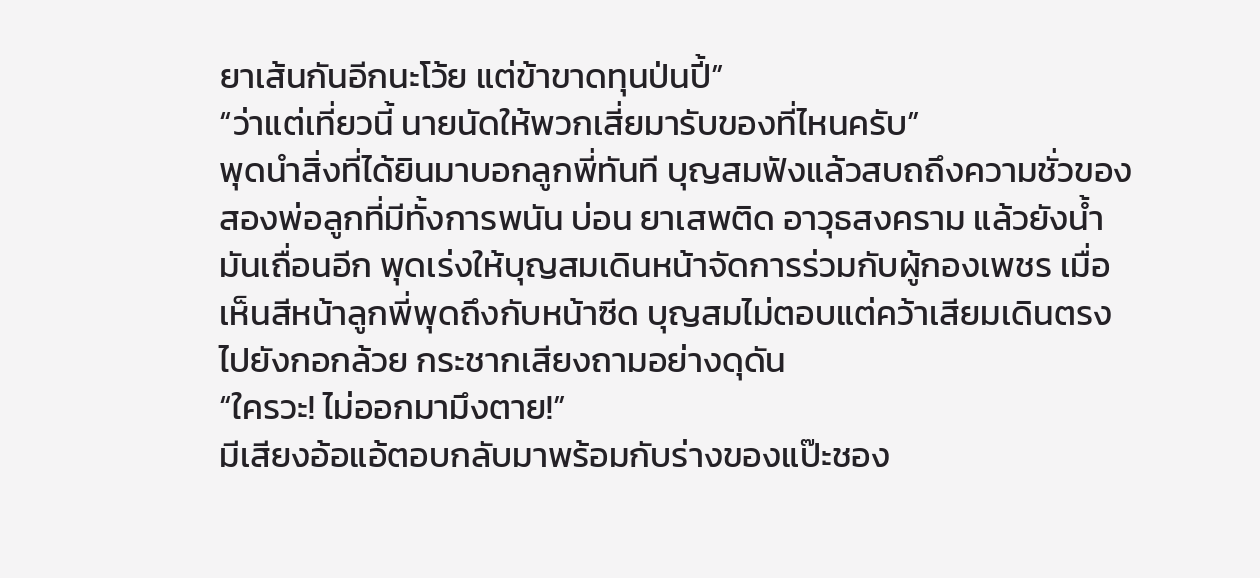ยาเส้นกันอีกนะโว้ย แต่ข้าขาดทุนป่นปี้”
“ว่าแต่เที่ยวนี้ นายนัดให้พวกเสี่ยมารับของที่ไหนครับ”
พุดนำสิ่งที่ได้ยินมาบอกลูกพี่ทันที บุญสมฟังแล้วสบถถึงความชั่วของสองพ่อลูกที่มีทั้งการพนัน บ่อน ยาเสพติด อาวุธสงคราม แล้วยังน้ำมันเถื่อนอีก พุดเร่งให้บุญสมเดินหน้าจัดการร่วมกับผู้กองเพชร เมื่อเห็นสีหน้าลูกพี่พุดถึงกับหน้าซีด บุญสมไม่ตอบแต่คว้าเสียมเดินตรงไปยังกอกล้วย กระชากเสียงถามอย่างดุดัน
“ใครวะ! ไม่ออกมามึงตาย!”
มีเสียงอ้อแอ้ตอบกลับมาพร้อมกับร่างของแป๊ะชอง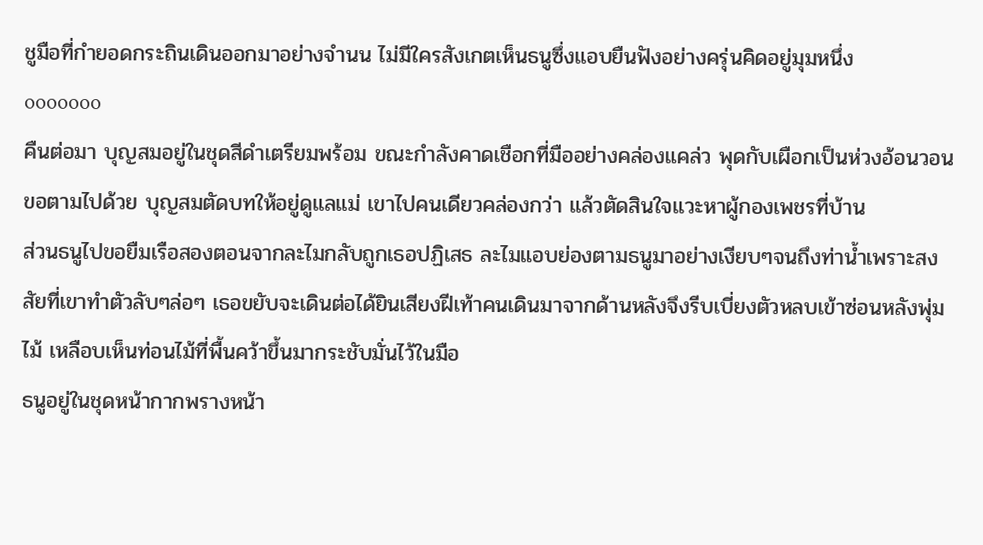ชูมือที่กำยอดกระถินเดินออกมาอย่างจำนน ไม่มีใครสังเกตเห็นธนูซึ่งแอบยืนฟังอย่างครุ่นคิดอยู่มุมหนึ่ง
ooooooo
คืนต่อมา บุญสมอยู่ในชุดสีดำเตรียมพร้อม ขณะกำลังคาดเชือกที่มืออย่างคล่องแคล่ว พุดกับเผือกเป็นห่วงอ้อนวอนขอตามไปด้วย บุญสมตัดบทให้อยู่ดูแลแม่ เขาไปคนเดียวคล่องกว่า แล้วตัดสินใจแวะหาผู้กองเพชรที่บ้าน
ส่วนธนูไปขอยืมเรือสองตอนจากละไมกลับถูกเธอปฏิเสธ ละไมแอบย่องตามธนูมาอย่างเงียบๆจนถึงท่าน้ำเพราะสงสัยที่เขาทำตัวลับๆล่อๆ เธอขยับจะเดินต่อได้ยินเสียงฝีเท้าคนเดินมาจากด้านหลังจึงรีบเบี่ยงตัวหลบเข้าซ่อนหลังพุ่มไม้ เหลือบเห็นท่อนไม้ที่พื้นคว้าขึ้นมากระชับมั่นไว้ในมือ
ธนูอยู่ในชุดหน้ากากพรางหน้า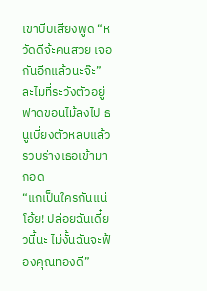เขาบีบเสียงพูด “หวัดดีจ้ะคนสวย เจอกันอีกแล้วนะจ๊ะ” ละไมที่ระวังตัวอยู่ฟาดขอนไม้ลงไป ธนูเบี่ยงตัวหลบแล้วรวบร่างเธอเข้ามากอด
“แกเป็นใครกันแน่ โอ้ย! ปล่อยฉันเดี๋ยวนี้นะ ไม่งั้นฉันจะฟ้องคุณทองดี”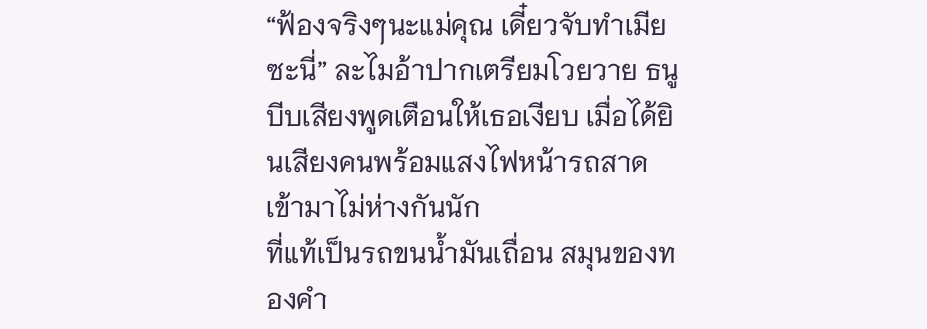“ฟ้องจริงๆนะแม่คุณ เดี๋ยวจับทำเมียซะนี่” ละไมอ้าปากเตรียมโวยวาย ธนูบีบเสียงพูดเตือนให้เธอเงียบ เมื่อได้ยินเสียงคนพร้อมแสงไฟหน้ารถสาดเข้ามาไม่ห่างกันนัก
ที่แท้เป็นรถขนน้ำมันเถื่อน สมุนของทองคำ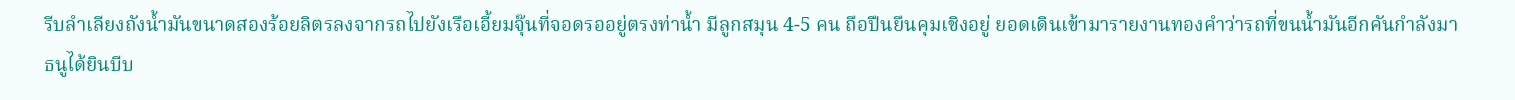รีบลำเลียงถังน้ำมันขนาดสองร้อยลิตรลงจากรถไปยังเรือเอี้ยมจุ๊นที่จอดรออยู่ตรงท่าน้ำ มีลูกสมุน 4-5 คน ถือปืนยืนคุมเชิงอยู่ ยอดเดินเข้ามารายงานทองคำว่ารถที่ขนน้ำมันอีกคันกำลังมา
ธนูได้ยินบีบ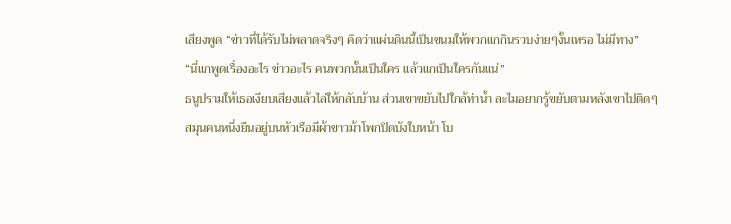เสียงพูด “ข่าวที่ได้รับไม่พลาดจริงๆ คิดว่าแผ่นดินนี้เป็นขนมให้พวกแกกินรวบง่ายๆงั้นเหรอ ไม่มีทาง”
“นี่แกพูดเรื่องอะไร ข่าวอะไร คนพวกนั้นเป็นใคร แล้วแกเป็นใครกันแน่”
ธนูปรามให้เธอเงียบเสียงแล้วไล่ให้กลับบ้าน ส่วนเขาขยับไปใกล้ท่าน้ำ ละไมอยากรู้ขยับตามหลังเขาไปติดๆ
สมุนคนหนึ่งยืนอยู่บนหัวเรือมีผ้าขาวม้าโพกปิดบังใบหน้า โบ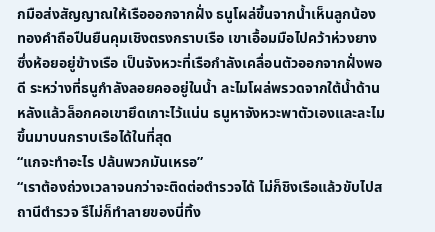กมือส่งสัญญาณให้เรือออกจากฝั่ง ธนูโผล่ขึ้นจากน้ำเห็นลูกน้องทองคำถือปืนยืนคุมเชิงตรงกราบเรือ เขาเอื้อมมือไปคว้าห่วงยางซึ่งห้อยอยู่ข้างเรือ เป็นจังหวะที่เรือกำลังเคลื่อนตัวออกจากฝั่งพอดี ระหว่างที่ธนูกำลังลอยคออยู่ในน้ำ ละไมโผล่พรวดจากใต้น้ำด้านหลังแล้วล็อกคอเขายึดเกาะไว้แน่น ธนูหาจังหวะพาตัวเองและละไมขึ้นมาบนกราบเรือได้ในที่สุด
“แกจะทำอะไร ปล้นพวกมันเหรอ”
“เราต้องถ่วงเวลาจนกว่าจะติดต่อตำรวจได้ ไม่ก็ชิงเรือแล้วขับไปสถานีตำรวจ รึไม่ก็ทำลายของนี่ทิ้ง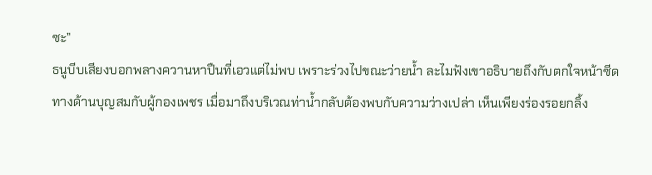ซะ”
ธนูบีบเสียงบอกพลางควานหาปืนที่เอวแต่ไม่พบ เพราะร่วงไปขณะว่ายน้ำ ละไมฟังเขาอธิบายถึงกับตกใจหน้าซีด
ทางด้านบุญสมกับผู้กองเพชร เมื่อมาถึงบริเวณท่าน้ำกลับต้องพบกับความว่างเปล่า เห็นเพียงร่องรอยกลิ้ง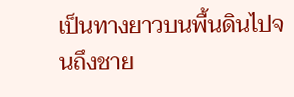เป็นทางยาวบนพื้นดินไปจนถึงชาย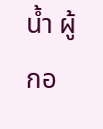น้ำ ผู้กอ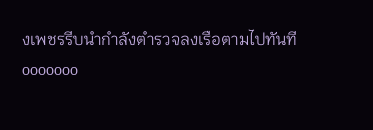งเพชรรีบนำกำลังตำรวจลงเรือตามไปทันที
ooooooo